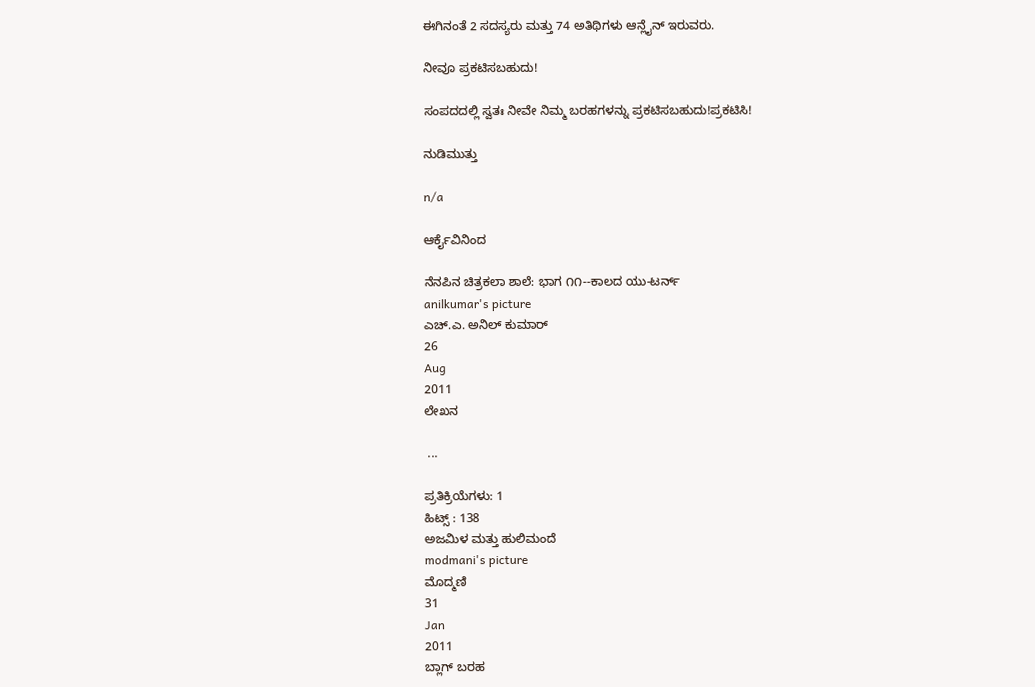ಈಗಿನಂತೆ 2 ಸದಸ್ಯರು ಮತ್ತು 74 ಅತಿಥಿಗಳು ಆನ್ಲೈನ್ ಇರುವರು.

ನೀವೂ ಪ್ರಕಟಿಸಬಹುದು!

ಸಂಪದದಲ್ಲಿ ಸ್ವತಃ ನೀವೇ ನಿಮ್ಮ ಬರಹಗಳನ್ನು ಪ್ರಕಟಿಸಬಹುದು!ಪ್ರಕಟಿಸಿ!

ನುಡಿಮುತ್ತು

n/a

ಆರ್ಕೈವಿನಿಂದ

ನೆನಪಿನ ಚಿತ್ರಕಲಾ ಶಾಲೆ: ಭಾಗ ೧೧--ಕಾಲದ ಯು-ಟರ್ನ್
anilkumar's picture
ಎಚ್.ಎ. ಅನಿಲ್ ಕುಮಾರ್
26
Aug
2011
ಲೇಖನ

 ...

ಪ್ರತಿಕ್ರಿಯೆಗಳು: 1
ಹಿಟ್ಸ್ : 138
ಅಜಮಿಳ ಮತ್ತು ಹುಲಿಮಂದೆ
modmani's picture
ಮೊದ್ಮಣಿ
31
Jan
2011
ಬ್ಲಾಗ್ ಬರಹ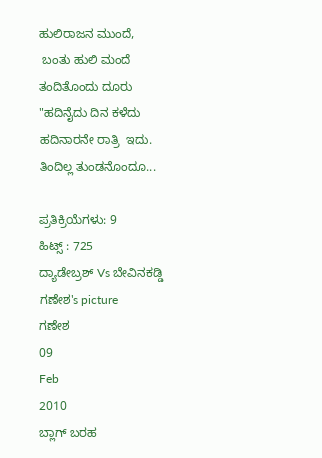ಹುಲಿರಾಜನ ಮುಂದೆ,
 ಬಂತು ಹುಲಿ ಮಂದೆ
ತಂದಿತೊಂದು ದೂರು
"ಹದಿನೈದು ದಿನ ಕಳೆದು
ಹದಿನಾರನೇ ರಾತ್ರಿ  ಇದು.
ತಿಂದಿಲ್ಲ ತುಂಡನೊಂದೂ...

ಪ್ರತಿಕ್ರಿಯೆಗಳು: 9
ಹಿಟ್ಸ್ : 725
ದ್ಯಾಡೇಬ್ರಶ್ Vs ಬೇವಿನಕಡ್ಡಿ
ಗಣೇಶ's picture
ಗಣೇಶ
09
Feb
2010
ಬ್ಲಾಗ್ ಬರಹ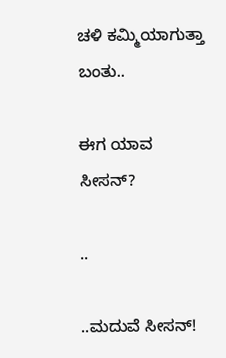ಚಳಿ ಕಮ್ಮಿಯಾಗುತ್ತಾ ಬಂತು..

ಈಗ ಯಾವ ಸೀಸನ್?

..

..ಮದುವೆ ಸೀಸನ್!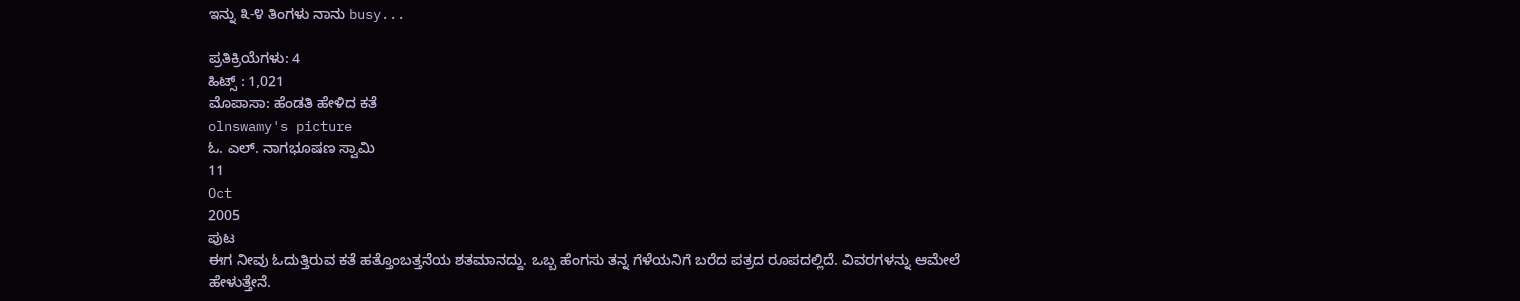ಇನ್ನು ೩-೪ ತಿಂಗಳು ನಾನು busy...

ಪ್ರತಿಕ್ರಿಯೆಗಳು: 4
ಹಿಟ್ಸ್ : 1,021
ಮೊಪಾಸಾ: ಹೆಂಡತಿ ಹೇಳಿದ ಕತೆ
olnswamy's picture
ಓ. ಎಲ್. ನಾಗಭೂಷಣ ಸ್ವಾಮಿ
11
Oct
2005
ಪುಟ
ಈಗ ನೀವು ಓದುತ್ತಿರುವ ಕತೆ ಹತ್ತೊಂಬತ್ತನೆಯ ಶತಮಾನದ್ದು. ಒಬ್ಬ ಹೆಂಗಸು ತನ್ನ ಗೆಳೆಯನಿಗೆ ಬರೆದ ಪತ್ರದ ರೂಪದಲ್ಲಿದೆ. ವಿವರಗಳನ್ನು ಆಮೇಲೆ ಹೇಳುತ್ತೇನೆ.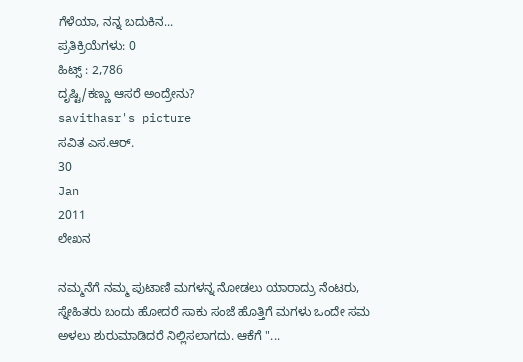ಗೆಳೆಯಾ, ನನ್ನ ಬದುಕಿನ...
ಪ್ರತಿಕ್ರಿಯೆಗಳು: 0
ಹಿಟ್ಸ್ : 2,786
ದೃಷ್ಟಿ/ಕಣ್ಣು ಆಸರೆ ಅಂದ್ರೇನು?
savithasr's picture
ಸವಿತ ಎಸ.ಆರ್.
30
Jan
2011
ಲೇಖನ

ನಮ್ಮನೆಗೆ ನಮ್ಮ ಪುಟಾಣಿ ಮಗಳನ್ನ ನೋಡಲು ಯಾರಾದ್ರು ನೆಂಟರು, ಸ್ನೇಹಿತರು ಬಂದು ಹೋದರೆ ಸಾಕು ಸಂಜೆ ಹೊತ್ತಿಗೆ ಮಗಳು ಒಂದೇ ಸಮ ಅಳಲು ಶುರುಮಾಡಿದರೆ ನಿಲ್ಲಿಸಲಾಗದು. ಆಕೆಗೆ "...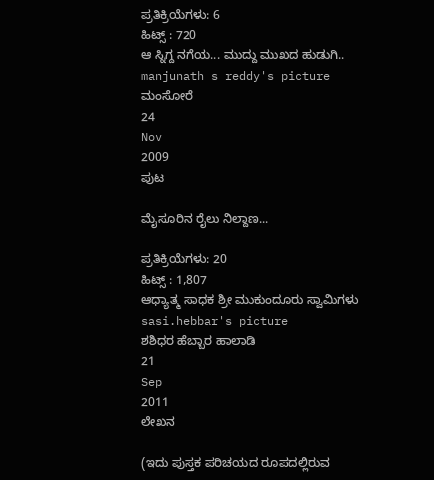ಪ್ರತಿಕ್ರಿಯೆಗಳು: 6
ಹಿಟ್ಸ್ : 720
ಆ ಸ್ನಿಗ್ದ ನಗೆಯ... ಮುದ್ದು ಮುಖದ ಹುಡುಗಿ..
manjunath s reddy's picture
ಮಂಸೋರೆ
24
Nov
2009
ಪುಟ

ಮೈಸೂರಿನ ರೈಲು ನಿಲ್ದಾಣ...

ಪ್ರತಿಕ್ರಿಯೆಗಳು: 20
ಹಿಟ್ಸ್ : 1,807
ಆಧ್ಯಾತ್ಮ ಸಾಧಕ ಶ್ರೀ ಮುಕುಂದೂರು ಸ್ವಾಮಿಗಳು
sasi.hebbar's picture
ಶಶಿಧರ ಹೆಬ್ಬಾರ ಹಾಲಾಡಿ
21
Sep
2011
ಲೇಖನ

(ಇದು ಪುಸ್ತಕ ಪರಿಚಯದ ರೂಪದಲ್ಲಿರುವ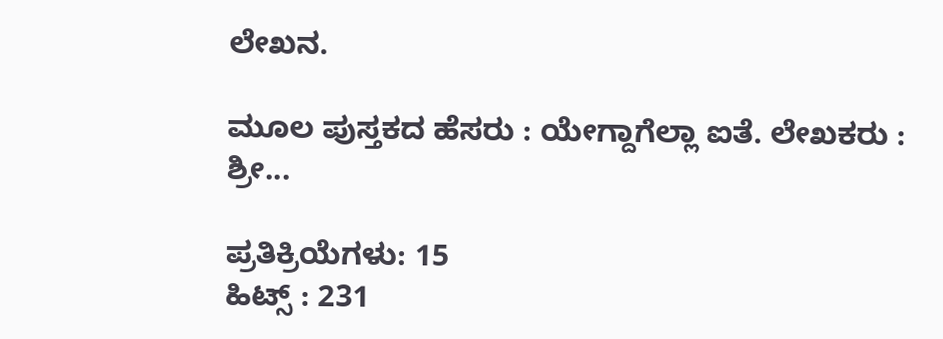ಲೇಖನ.

ಮೂಲ ಪುಸ್ತಕದ ಹೆಸರು : ಯೇಗ್ದಾಗೆಲ್ಲಾ ಐತೆ. ಲೇಖಕರು : ಶ್ರೀ...

ಪ್ರತಿಕ್ರಿಯೆಗಳು: 15
ಹಿಟ್ಸ್ : 231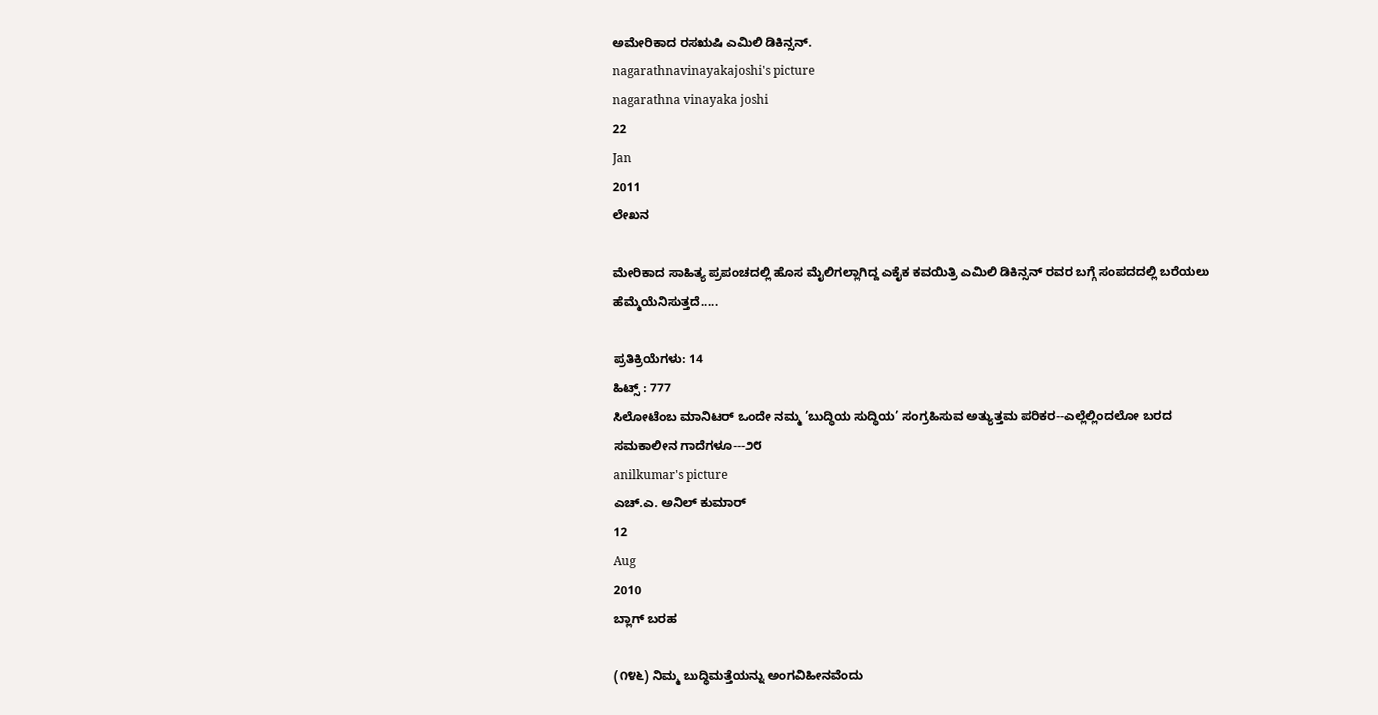ಅಮೇರಿಕಾದ ರಸಋಷಿ ಎಮಿಲಿ ಡಿಕಿನ್ಸನ್.
nagarathnavinayakajoshi's picture
nagarathna vinayaka joshi
22
Jan
2011
ಲೇಖನ

ಮೇರಿಕಾದ ಸಾಹಿತ್ಯ ಪ್ರಪಂಚದಲ್ಲಿ ಹೊಸ ಮೈಲಿಗಲ್ಲಾಗಿದ್ದ ಎಕೈಕ ಕವಯಿತ್ರಿ ಎಮಿಲಿ ಡಿಕಿನ್ಸನ್ ರವರ ಬಗ್ಗೆ ಸಂಪದದಲ್ಲಿ ಬರೆಯಲು ಹೆಮ್ಮೆಯೆನಿಸುತ್ತದೆ.....

ಪ್ರತಿಕ್ರಿಯೆಗಳು: 14
ಹಿಟ್ಸ್ : 777
ಸಿಲೋಟೆಂಬ ಮಾನಿಟರ್ ಒಂದೇ ನಮ್ಮ ’ಬುದ್ಧಿಯ ಸುದ್ಧಿಯ’ ಸಂಗ್ರಹಿಸುವ ಅತ್ಯುತ್ತಮ ಪರಿಕರ--ಎಲ್ಲೆಲ್ಲಿಂದಲೋ ಬರದ ಸಮಕಾಲೀನ ಗಾದೆಗಳೂ---೨೮
anilkumar's picture
ಎಚ್.ಎ. ಅನಿಲ್ ಕುಮಾರ್
12
Aug
2010
ಬ್ಲಾಗ್ ಬರಹ

(೧೪೬) ನಿಮ್ಮ ಬುದ್ಧಿಮತ್ತೆಯನ್ನು ಅಂಗವಿಹೀನವೆಂದು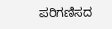ಪರಿಗಣಿಸದ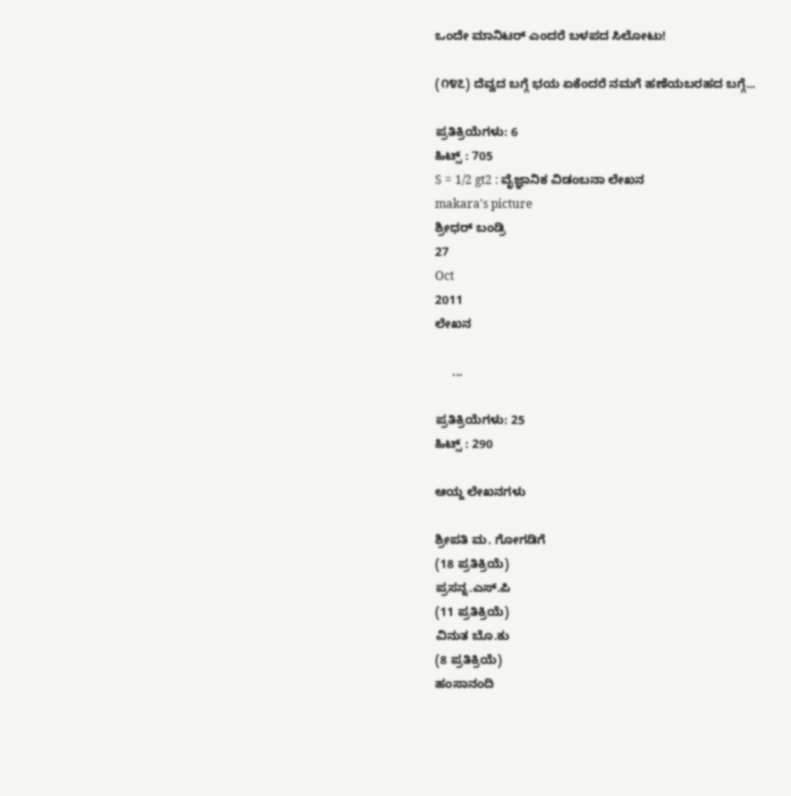ಒಂದೇ ಮಾನಿಟರ್ ಎಂದರೆ ಬಳಪದ ಸಿಲೋಟು!

(೧೪೭) ದೆವ್ವದ ಬಗ್ಗೆ ಭಯ ಏಕೆಂದರೆ ನಮಗೆ ಹಣೆಯಬರಹದ ಬಗ್ಗೆ...

ಪ್ರತಿಕ್ರಿಯೆಗಳು: 6
ಹಿಟ್ಸ್ : 705
S = 1/2 gt2 : ವೈಜ್ಞಾನಿಕ ವಿಡಂಬನಾ ಲೇಖನ
makara's picture
ಶ್ರೀಧರ್ ಬಂಡ್ರಿ
27
Oct
2011
ಲೇಖನ

     ...

ಪ್ರತಿಕ್ರಿಯೆಗಳು: 25
ಹಿಟ್ಸ್ : 290

ಆಯ್ದ ಲೇಖನಗಳು

ಶ್ರೀಪತಿ ಮ. ಗೋಗಡಿಗೆ
(18 ಪ್ರತಿಕ್ರಿಯೆ)
ಪ್ರಸನ್ನ.ಎಸ್.ಪಿ
(11 ಪ್ರತಿಕ್ರಿಯೆ)
ವಿನುತ ಬೊ.ಕು
(8 ಪ್ರತಿಕ್ರಿಯೆ)
ಹಂಸಾನಂದಿ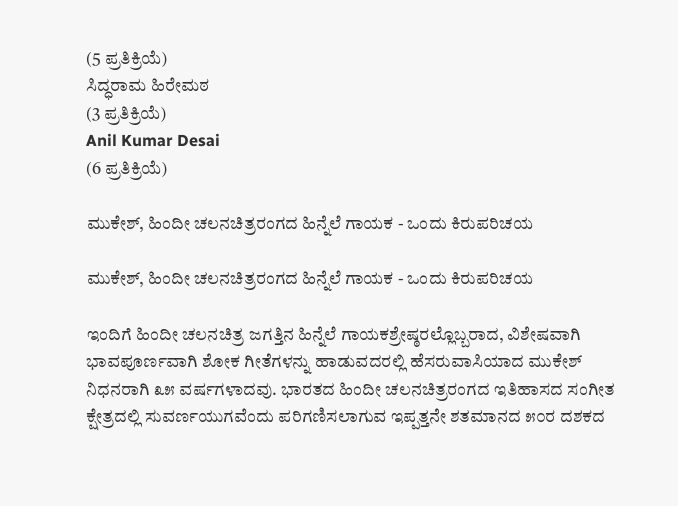(5 ಪ್ರತಿಕ್ರಿಯೆ)
ಸಿದ್ಧರಾಮ ಹಿರೇಮಠ
(3 ಪ್ರತಿಕ್ರಿಯೆ)
Anil Kumar Desai
(6 ಪ್ರತಿಕ್ರಿಯೆ)

ಮುಕೇಶ್, ಹಿಂದೀ ಚಲನಚಿತ್ರರಂಗದ ಹಿನ್ನೆಲೆ ಗಾಯಕ - ಒಂದು ಕಿರುಪರಿಚಯ

ಮುಕೇಶ್, ಹಿಂದೀ ಚಲನಚಿತ್ರರಂಗದ ಹಿನ್ನೆಲೆ ಗಾಯಕ - ಒಂದು ಕಿರುಪರಿಚಯ

ಇಂದಿಗೆ ಹಿಂದೀ ಚಲನಚಿತ್ರ ಜಗತ್ತಿನ ಹಿನ್ನೆಲೆ ಗಾಯಕಶ್ರೇಷ್ಠರಲ್ಲೊಬ್ಬರಾದ, ವಿಶೇಷವಾಗಿ ಭಾವಪೂರ್ಣವಾಗಿ ಶೋಕ ಗೀತೆಗಳನ್ನು ಹಾಡುವದರಲ್ಲಿ ಹೆಸರುವಾಸಿಯಾದ ಮುಕೇಶ್ ನಿಧನರಾಗಿ ೩೫ ವರ್ಷಗಳಾದವು. ಭಾರತದ ಹಿಂದೀ ಚಲನಚಿತ್ರರಂಗದ ಇತಿಹಾಸದ ಸಂಗೀತ ಕ್ಷೇತ್ರದಲ್ಲಿ ಸುವರ್ಣಯುಗವೆಂದು ಪರಿಗಣಿಸಲಾಗುವ ಇಪ್ಪತ್ತನೇ ಶತಮಾನದ ೫೦ರ ದಶಕದ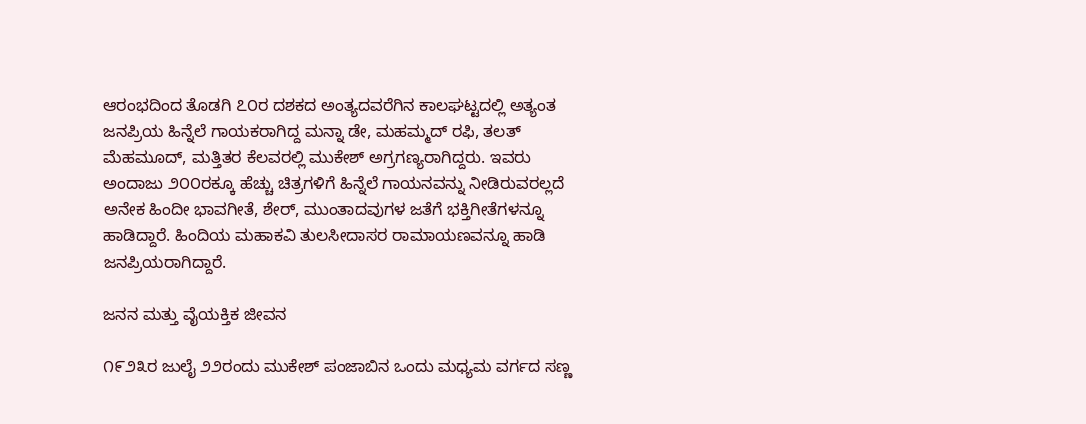ಆರಂಭದಿಂದ ತೊಡಗಿ ೭೦ರ ದಶಕದ ಅಂತ್ಯದವರೆಗಿನ ಕಾಲಘಟ್ಟದಲ್ಲಿ ಅತ್ಯಂತ ಜನಪ್ರಿಯ ಹಿನ್ನೆಲೆ ಗಾಯಕರಾಗಿದ್ದ ಮನ್ನಾ ಡೇ, ಮಹಮ್ಮದ್ ರಫಿ, ತಲತ್ ಮೆಹಮೂದ್, ಮತ್ತಿತರ ಕೆಲವರಲ್ಲಿ ಮುಕೇಶ್ ಅಗ್ರಗಣ್ಯರಾಗಿದ್ದರು. ಇವರು ಅಂದಾಜು ೨೦೦ರಕ್ಕೂ ಹೆಚ್ಚು ಚಿತ್ರಗಳಿಗೆ ಹಿನ್ನೆಲೆ ಗಾಯನವನ್ನು ನೀಡಿರುವರಲ್ಲದೆ ಅನೇಕ ಹಿಂದೀ ಭಾವಗೀತೆ, ಶೇರ್, ಮುಂತಾದವುಗಳ ಜತೆಗೆ ಭಕ್ತಿಗೀತೆಗಳನ್ನೂ ಹಾಡಿದ್ದಾರೆ. ಹಿಂದಿಯ ಮಹಾಕವಿ ತುಲಸೀದಾಸರ ರಾಮಾಯಣವನ್ನೂ ಹಾಡಿ ಜನಪ್ರಿಯರಾಗಿದ್ದಾರೆ.

ಜನನ ಮತ್ತು ವೈಯಕ್ತಿಕ ಜೀವನ

೧೯೨೩ರ ಜುಲೈ ೨೨ರಂದು ಮುಕೇಶ್ ಪಂಜಾಬಿನ ಒಂದು ಮಧ್ಯಮ ವರ್ಗದ ಸಣ್ಣ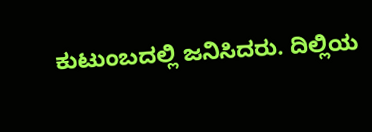ಕುಟುಂಬದಲ್ಲಿ ಜನಿಸಿದರು. ದಿಲ್ಲಿಯ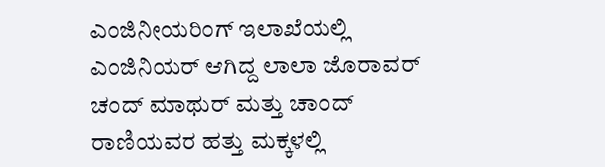ಎಂಜಿನೀಯರಿಂಗ್ ಇಲಾಖೆಯಲ್ಲಿ ಎಂಜಿನಿಯರ್ ಆಗಿದ್ದ ಲಾಲಾ ಜೊರಾವರ್ ಚಂದ್ ಮಾಥುರ್ ಮತ್ತು ಚಾಂದ್ ರಾಣಿಯವರ ಹತ್ತು ಮಕ್ಕಳಲ್ಲಿ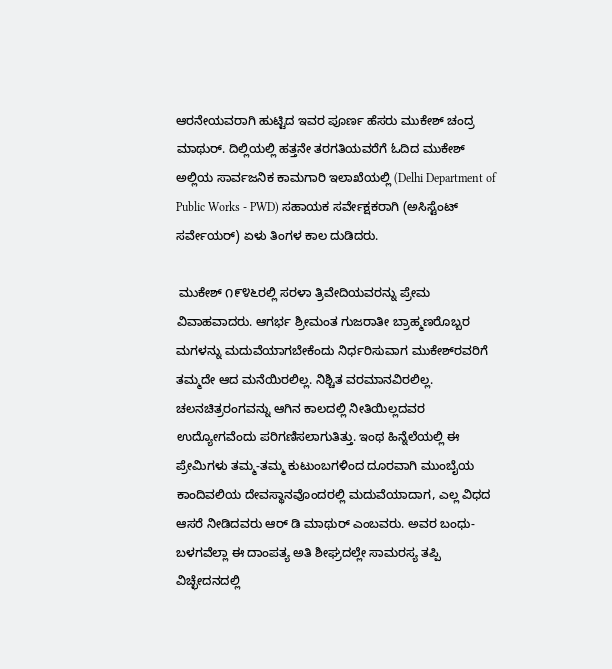ಆರನೇಯವರಾಗಿ ಹುಟ್ಟಿದ ಇವರ ಪೂರ್ಣ ಹೆಸರು ಮುಕೇಶ್ ಚಂದ್ರ ಮಾಥುರ್. ದಿಲ್ಲಿಯಲ್ಲಿ ಹತ್ತನೇ ತರಗತಿಯವರೆಗೆ ಓದಿದ ಮುಕೇಶ್ ಅಲ್ಲಿಯ ಸಾರ್ವಜನಿಕ ಕಾಮಗಾರಿ ಇಲಾಖೆಯಲ್ಲಿ (Delhi Department of Public Works - PWD) ಸಹಾಯಕ ಸರ್ವೇಕ್ಷಕರಾಗಿ (ಅಸಿಸ್ಟೆಂಟ್ ಸರ್ವೇಯರ್) ಏಳು ತಿಂಗಳ ಕಾಲ ದುಡಿದರು.

 ಮುಕೇಶ್ ೧೯೪೬ರಲ್ಲಿ ಸರಳಾ ತ್ರಿವೇದಿಯವರನ್ನು ಪ್ರೇಮ ವಿವಾಹವಾದರು. ಆಗರ್ಭ ಶ್ರೀಮಂತ ಗುಜರಾತೀ ಬ್ರಾಹ್ಮಣರೊಬ್ಬರ ಮಗಳನ್ನು ಮದುವೆಯಾಗಬೇಕೆಂದು ನಿರ್ಧರಿಸುವಾಗ ಮುಕೇಶ್‌ರವರಿಗೆ ತಮ್ಮದೇ ಆದ ಮನೆಯಿರಲಿಲ್ಲ. ನಿಶ್ಚಿತ ವರಮಾನವಿರಲಿಲ್ಲ. ಚಲನಚಿತ್ರರಂಗವನ್ನು ಆಗಿನ ಕಾಲದಲ್ಲಿ ನೀತಿಯಿಲ್ಲದವರ ಉದ್ಯೋಗವೆಂದು ಪರಿಗಣಿಸಲಾಗುತಿತ್ತು. ಇಂಥ ಹಿನ್ನೆಲೆಯಲ್ಲಿ ಈ ಪ್ರೇಮಿಗಳು ತಮ್ಮ-ತಮ್ಮ ಕುಟುಂಬಗಳಿಂದ ದೂರವಾಗಿ ಮುಂಬೈಯ ಕಾಂದಿವಲಿಯ ದೇವಸ್ಥಾನವೊಂದರಲ್ಲಿ ಮದುವೆಯಾದಾಗ, ಎಲ್ಲ ವಿಧದ ಆಸರೆ ನೀಡಿದವರು ಆರ್ ಡಿ ಮಾಥುರ್ ಎಂಬವರು. ಅವರ ಬಂಧು-ಬಳಗವೆಲ್ಲಾ ಈ ದಾಂಪತ್ಯ ಅತಿ ಶೀಘ್ರದಲ್ಲೇ ಸಾಮರಸ್ಯ ತಪ್ಪಿ ವಿಚ್ಛೇದನದಲ್ಲಿ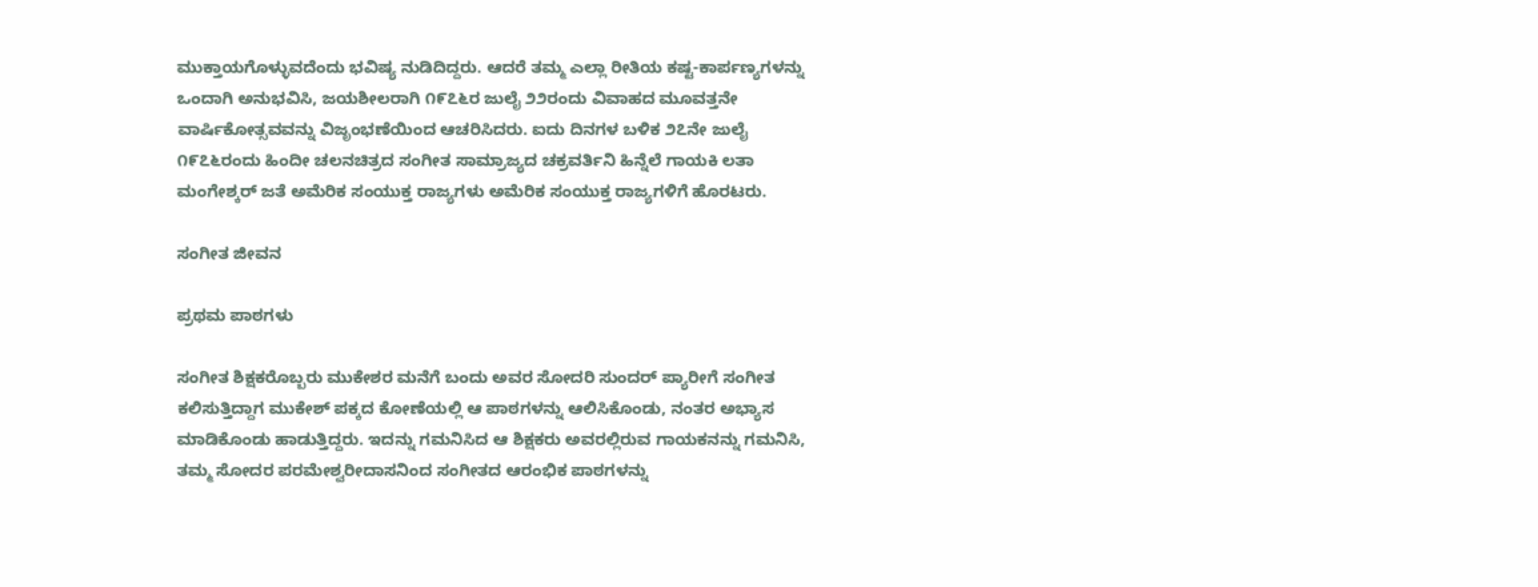ಮುಕ್ತಾಯಗೊಳ್ಳುವದೆಂದು ಭವಿಷ್ಯ ನುಡಿದಿದ್ದರು. ಆದರೆ ತಮ್ಮ ಎಲ್ಲಾ ರೀತಿಯ ಕಷ್ಟ-ಕಾರ್ಪಣ್ಯಗಳನ್ನು ಒಂದಾಗಿ ಅನುಭವಿಸಿ, ಜಯಶೀಲರಾಗಿ ೧೯೭೬ರ ಜುಲೈ ೨೨ರಂದು ವಿವಾಹದ ಮೂವತ್ತನೇ ವಾರ್ಷಿಕೋತ್ಸವವನ್ನು ವಿಜೃಂಭಣೆಯಿಂದ ಆಚರಿಸಿದರು. ಐದು ದಿನಗಳ ಬಳಿಕ ೨೭ನೇ ಜುಲೈ ೧೯೭೬ರಂದು ಹಿಂದೀ ಚಲನಚಿತ್ರದ ಸಂಗೀತ ಸಾಮ್ರಾಜ್ಯದ ಚಕ್ರವರ್ತಿನಿ ಹಿನ್ನೆಲೆ ಗಾಯಕಿ ಲತಾ ಮಂಗೇಶ್ಕರ್ ಜತೆ ಅಮೆರಿಕ ಸಂಯುಕ್ತ ರಾಜ್ಯಗಳು ಅಮೆರಿಕ ಸಂಯುಕ್ತ ರಾಜ್ಯಗಳಿಗೆ ಹೊರಟರು.

ಸಂಗೀತ ಜೀವನ

ಪ್ರಥಮ ಪಾಠಗಳು

ಸಂಗೀತ ಶಿಕ್ಷಕರೊಬ್ಬರು ಮುಕೇಶರ ಮನೆಗೆ ಬಂದು ಅವರ ಸೋದರಿ ಸುಂದರ್ ಪ್ಯಾರೀಗೆ ಸಂಗೀತ ಕಲಿಸುತ್ತಿದ್ದಾಗ ಮುಕೇಶ್ ಪಕ್ಕದ ಕೋಣೆಯಲ್ಲಿ ಆ ಪಾಠಗಳನ್ನು ಆಲಿಸಿಕೊಂಡು, ನಂತರ ಅಭ್ಯಾಸ ಮಾಡಿಕೊಂಡು ಹಾಡುತ್ತಿದ್ದರು. ಇದನ್ನು ಗಮನಿಸಿದ ಆ ಶಿಕ್ಷಕರು ಅವರಲ್ಲಿರುವ ಗಾಯಕನನ್ನು ಗಮನಿಸಿ, ತಮ್ಮ ಸೋದರ ಪರಮೇಶ್ವರೀದಾಸನಿಂದ ಸಂಗೀತದ ಆರಂಭಿಕ ಪಾಠಗಳನ್ನು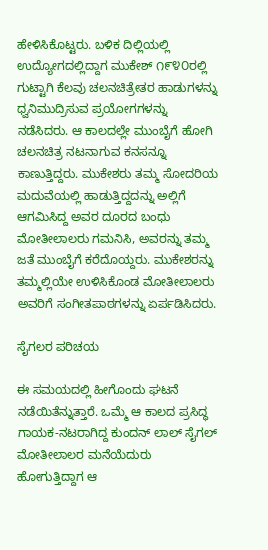ಹೇಳಿಸಿಕೊಟ್ಟರು. ಬಳಿಕ ದಿಲ್ಲಿಯಲ್ಲಿ ಉದ್ಯೋಗದಲ್ಲಿದ್ದಾಗ ಮುಕೇಶ್ ೧೯೪೦ರಲ್ಲಿ ಗುಟ್ಟಾಗಿ ಕೆಲವು ಚಲನಚಿತ್ರೇತರ ಹಾಡುಗಳನ್ನು ಧ್ವನಿಮುದ್ರಿಸುವ ಪ್ರಯೋಗಗಳನ್ನು ನಡೆಸಿದರು. ಆ ಕಾಲದಲ್ಲೇ ಮುಂಬೈಗೆ ಹೋಗಿ ಚಲನಚಿತ್ರ ನಟನಾಗುವ ಕನಸನ್ನೂ ಕಾಣುತ್ತಿದ್ದರು. ಮುಕೇಶರು ತಮ್ಮ ಸೋದರಿಯ ಮದುವೆಯಲ್ಲಿ ಹಾಡುತ್ತಿದ್ದದನ್ನು ಅಲ್ಲಿಗೆ ಆಗಮಿಸಿದ್ದ ಅವರ ದೂರದ ಬಂಧು ಮೋತೀಲಾಲರು ಗಮನಿಸಿ, ಅವರನ್ನು ತಮ್ಮ ಜತೆ ಮುಂಬೈಗೆ ಕರೆದೊಯ್ದರು. ಮುಕೇಶರನ್ನು ತಮ್ಮಲ್ಲಿಯೇ ಉಳಿಸಿಕೊಂಡ ಮೋತೀಲಾಲರು ಅವರಿಗೆ ಸಂಗೀತಪಾಠಗಳನ್ನು ಏರ್ಪಡಿಸಿದರು.

ಸೈಗಲರ ಪರಿಚಯ

ಈ ಸಮಯದಲ್ಲಿ ಹೀಗೊಂದು ಘಟನೆ ನಡೆಯಿತೆನ್ನುತ್ತಾರೆ. ಒಮ್ಮೆ ಆ ಕಾಲದ ಪ್ರಸಿದ್ಧ ಗಾಯಕ-ನಟರಾಗಿದ್ದ ಕುಂದನ್ ಲಾಲ್ ಸೈಗಲ್ ಮೋತೀಲಾಲರ ಮನೆಯೆದುರು ಹೋಗುತ್ತಿದ್ದಾಗ ಆ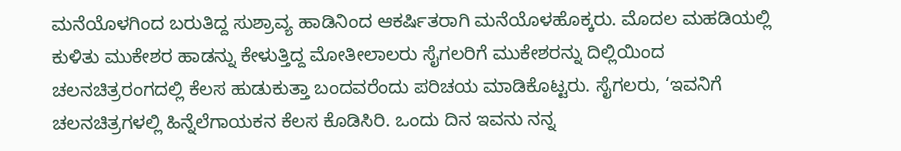ಮನೆಯೊಳಗಿಂದ ಬರುತಿದ್ದ ಸುಶ್ರಾವ್ಯ ಹಾಡಿನಿಂದ ಆಕರ್ಷಿತರಾಗಿ ಮನೆಯೊಳಹೊಕ್ಕರು. ಮೊದಲ ಮಹಡಿಯಲ್ಲಿ ಕುಳಿತು ಮುಕೇಶರ ಹಾಡನ್ನು ಕೇಳುತ್ತಿದ್ದ ಮೋತೀಲಾಲರು ಸೈಗಲರಿಗೆ ಮುಕೇಶರನ್ನು ದಿಲ್ಲಿಯಿಂದ ಚಲನಚಿತ್ರರಂಗದಲ್ಲಿ ಕೆಲಸ ಹುಡುಕುತ್ತಾ ಬಂದವರೆಂದು ಪರಿಚಯ ಮಾಡಿಕೊಟ್ಟರು. ಸೈಗಲರು, ‘ಇವನಿಗೆ ಚಲನಚಿತ್ರಗಳಲ್ಲಿ ಹಿನ್ನೆಲೆಗಾಯಕನ ಕೆಲಸ ಕೊಡಿಸಿರಿ. ಒಂದು ದಿನ ಇವನು ನನ್ನ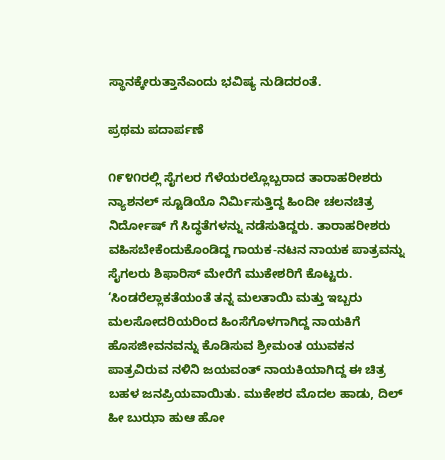ಸ್ಥಾನಕ್ಕೇರುತ್ತಾನೆಎಂದು ಭವಿಷ್ಯ ನುಡಿದರಂತೆ.

ಪ್ರಥಮ ಪದಾರ್ಪಣೆ

೧೯೪೧ರಲ್ಲಿ ಸೈಗಲರ ಗೆಳೆಯರಲ್ಲೊಬ್ಬರಾದ ತಾರಾಹರೀಶರು ನ್ಯಾಶನಲ್ ಸ್ಟೂಡಿಯೊ ನಿರ್ಮಿಸುತ್ತಿದ್ದ ಹಿಂದೀ ಚಲನಚಿತ್ರ ನಿರ್ದೋಷ್‌ ಗೆ ಸಿದ್ಧತೆಗಳನ್ನು ನಡೆಸುತಿದ್ದರು. ತಾರಾಹರೀಶರು ವಹಿಸಬೇಕೆಂದುಕೊಂಡಿದ್ದ ಗಾಯಕ-ನಟನ ನಾಯಕ ಪಾತ್ರವನ್ನು ಸೈಗಲರು ಶಿಫಾರಿಸ್ ಮೇರೆಗೆ ಮುಕೇಶರಿಗೆ ಕೊಟ್ಟರು. ‘ಸಿಂಡರೆಲ್ಲಾಕತೆಯಂತೆ ತನ್ನ ಮಲತಾಯಿ ಮತ್ತು ಇಬ್ಬರು ಮಲಸೋದರಿಯರಿಂದ ಹಿಂಸೆಗೊಳಗಾಗಿದ್ದ ನಾಯಕಿಗೆ ಹೊಸಜೀವನವನ್ನು ಕೊಡಿಸುವ ಶ್ರೀಮಂತ ಯುವಕನ ಪಾತ್ರವಿರುವ ನಳಿನಿ ಜಯವಂತ್ ನಾಯಕಿಯಾಗಿದ್ದ ಈ ಚಿತ್ರ ಬಹಳ ಜನಪ್ರಿಯವಾಯಿತು. ಮುಕೇಶರ ಮೊದಲ ಹಾಡು, ದಿಲ್ ಹೀ ಬುಝಾ ಹುಆ ಹೋ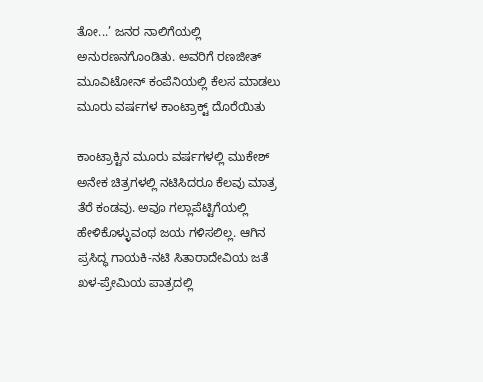ತೋ...’ ಜನರ ನಾಲಿಗೆಯಲ್ಲಿ ಅನುರಣನಗೊಂಡಿತು. ಅವರಿಗೆ ರಣಜೀತ್ ಮೂವಿಟೋನ್ ಕಂಪೆನಿಯಲ್ಲಿ ಕೆಲಸ ಮಾಡಲು ಮೂರು ವರ್ಷಗಳ ಕಾಂಟ್ರಾಕ್ಟ್ ದೊರೆಯಿತು

ಕಾಂಟ್ರಾಕ್ಟಿನ ಮೂರು ವರ್ಷಗಳಲ್ಲಿ ಮುಕೇಶ್ ಅನೇಕ ಚಿತ್ರಗಳಲ್ಲಿ ನಟಿಸಿದರೂ ಕೆಲವು ಮಾತ್ರ ತೆರೆ ಕಂಡವು. ಅವೂ ಗಲ್ಲಾಪೆಟ್ಟಿಗೆಯಲ್ಲಿ ಹೇಳಿಕೊಳ್ಳುವಂಥ ಜಯ ಗಳಿಸಲಿಲ್ಲ. ಆಗಿನ ಪ್ರಸಿದ್ಧ ಗಾಯಕಿ-ನಟಿ ಸಿತಾರಾದೇವಿಯ ಜತೆ ಖಳ-ಪ್ರೇಮಿಯ ಪಾತ್ರದಲ್ಲಿ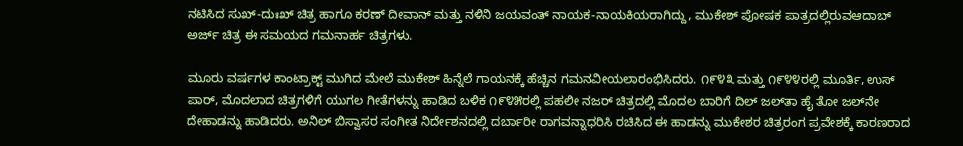ನಟಿಸಿದ ಸುಖ್-ದುಃಖ್ ಚಿತ್ರ ಹಾಗೂ ಕರಣ್ ದೀವಾನ್ ಮತ್ತು ನಳಿನಿ ಜಯವಂತ್ ನಾಯಕ-ನಾಯಕಿಯರಾಗಿದ್ದು, ಮುಕೇಶ್ ಪೋಷಕ ಪಾತ್ರದಲ್ಲಿರುವಆದಾಬ್ ಅರ್ಜ್ ಚಿತ್ರ ಈ ಸಮಯದ ಗಮನಾರ್ಹ ಚಿತ್ರಗಳು.

ಮೂರು ವರ್ಷಗಳ ಕಾಂಟ್ರಾಕ್ಟ್ ಮುಗಿದ ಮೇಲೆ ಮುಕೇಶ್ ಹಿನ್ನೆಲೆ ಗಾಯನಕ್ಕೆ ಹೆಚ್ಚಿನ ಗಮನವೀಯಲಾರಂಭಿಸಿದರು. ೧೯೪೩ ಮತ್ತು ೧೯೪೪ರಲ್ಲಿ ಮೂರ್ತಿ, ಉಸ್ ಪಾರ್, ಮೊದಲಾದ ಚಿತ್ರಗಳಿಗೆ ಯುಗಲ ಗೀತೆಗಳನ್ನು ಹಾಡಿದ ಬಳಿಕ ೧೯೪೫ರಲ್ಲಿ ಪಹಲೀ ನಜರ್ ಚಿತ್ರದಲ್ಲಿ ಮೊದಲ ಬಾರಿಗೆ ದಿಲ್ ಜಲ್‌ತಾ ಹೈ ತೋ ಜಲ್‌ನೇ ದೇಹಾಡನ್ನು ಹಾಡಿದರು. ಅನಿಲ್ ಬಿಸ್ವಾಸರ ಸಂಗೀತ ನಿರ್ದೇಶನದಲ್ಲಿ ದರ್ಬಾರೀ ರಾಗವನ್ನಾಧರಿಸಿ ರಚಿಸಿದ ಈ ಹಾಡನ್ನು ಮುಕೇಶರ ಚಿತ್ರರಂಗ ಪ್ರವೇಶಕ್ಕೆ ಕಾರಣರಾದ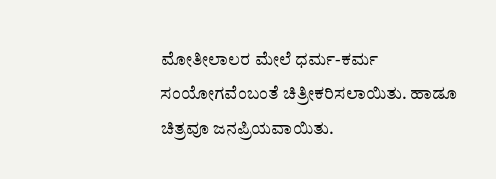ಮೋತೀಲಾಲರ ಮೇಲೆ ಧರ್ಮ-ಕರ್ಮ ಸಂಯೋಗವೆಂಬಂತೆ ಚಿತ್ರೀಕರಿಸಲಾಯಿತು. ಹಾಡೂ ಚಿತ್ರವೂ ಜನಪ್ರಿಯವಾಯಿತು.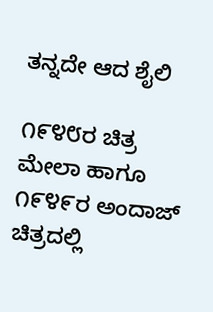ತನ್ನದೇ ಆದ ಶೈಲಿ

೧೯೪೮ರ ಚಿತ್ರ ಮೇಲಾ ಹಾಗೂ ೧೯೪೯ರ ಅಂದಾಜ್ ಚಿತ್ರದಲ್ಲಿ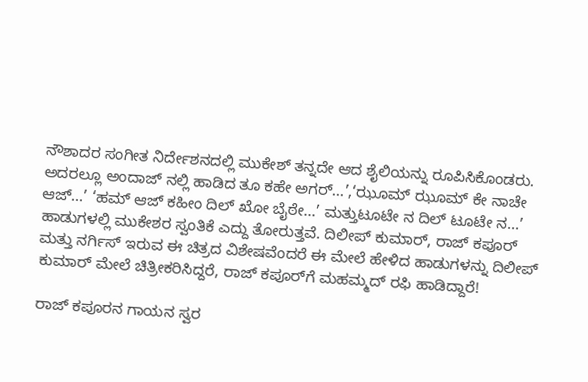ನೌಶಾದರ ಸಂಗೀತ ನಿರ್ದೇಶನದಲ್ಲಿ ಮುಕೇಶ್ ತನ್ನದೇ ಆದ ಶೈಲಿಯನ್ನು ರೂಪಿಸಿಕೊಂಡರು. ಅದರಲ್ಲೂ ಅಂದಾಜ್ ನಲ್ಲಿ ಹಾಡಿದ ತೂ ಕಹೇ ಅಗರ್...’,‘ಝೂಮ್ ಝೂಮ್ ಕೇ ನಾಚೇ ಆಜ್...’ ‘ಹಮ್ ಆಜ್ ಕಹೀಂ ದಿಲ್ ಖೋ ಬೈಠೇ...’ ಮತ್ತುಟೂಟೇ ನ ದಿಲ್ ಟೂಟೇ ನ...’ ಹಾಡುಗಳಲ್ಲಿ ಮುಕೇಶರ ಸ್ವಂತಿಕೆ ಎದ್ದು ತೋರುತ್ತವೆ. ದಿಲೀಪ್ ಕುಮಾರ್, ರಾಜ್ ಕಪೂರ್ ಮತ್ತು ನರ್ಗಿಸ್ ಇರುವ ಈ ಚಿತ್ರದ ವಿಶೇಷವೆಂದರೆ ಈ ಮೇಲೆ ಹೇಳಿದ ಹಾಡುಗಳನ್ನು ದಿಲೀಪ್ ಕುಮಾರ್ ಮೇಲೆ ಚಿತ್ರೀಕರಿಸಿದ್ದರೆ, ರಾಜ್ ಕಪೂರ್‌ಗೆ ಮಹಮ್ಮದ್ ರಫಿ ಹಾಡಿದ್ದಾರೆ!

ರಾಜ್ ಕಪೂರನ ಗಾಯನ ಸ್ವರ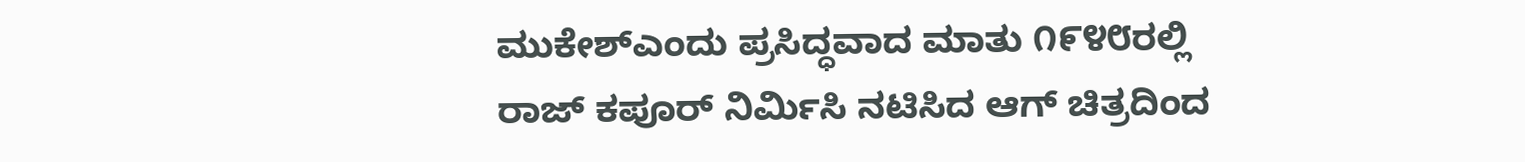ಮುಕೇಶ್ಎಂದು ಪ್ರಸಿದ್ಧವಾದ ಮಾತು ೧೯೪೮ರಲ್ಲಿ ರಾಜ್ ಕಪೂರ್ ನಿರ್ಮಿಸಿ ನಟಿಸಿದ ಆಗ್ ಚಿತ್ರದಿಂದ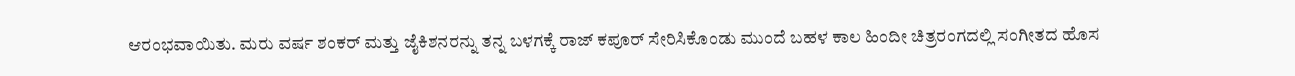ಆರಂಭವಾಯಿತು. ಮರು ವರ್ಷ ಶಂಕರ್ ಮತ್ತು ಜೈಕಿಶನರನ್ನು ತನ್ನ ಬಳಗಕ್ಕೆ ರಾಜ್ ಕಪೂರ್ ಸೇರಿಸಿಕೊಂಡು ಮುಂದೆ ಬಹಳ ಕಾಲ ಹಿಂದೀ ಚಿತ್ರರಂಗದಲ್ಲಿ ಸಂಗೀತದ ಹೊಸ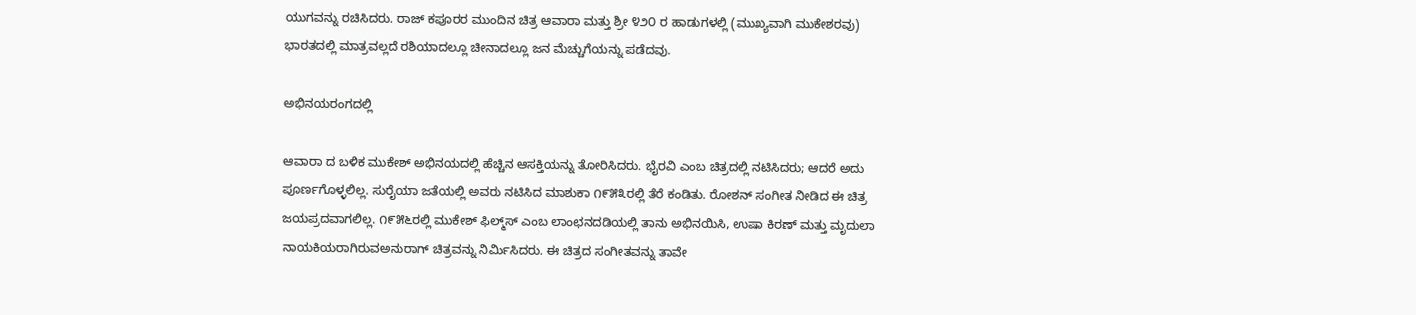ಯುಗವನ್ನು ರಚಿಸಿದರು. ರಾಜ್ ಕಪೂರರ ಮುಂದಿನ ಚಿತ್ರ ಆವಾರಾ ಮತ್ತು ಶ್ರೀ ೪೨೦ ರ ಹಾಡುಗಳಲ್ಲಿ (ಮುಖ್ಯವಾಗಿ ಮುಕೇಶರವು) ಭಾರತದಲ್ಲಿ ಮಾತ್ರವಲ್ಲದೆ ರಶಿಯಾದಲ್ಲೂ ಚೀನಾದಲ್ಲೂ ಜನ ಮೆಚ್ಚುಗೆಯನ್ನು ಪಡೆದವು.

ಅಭಿನಯರಂಗದಲ್ಲಿ

ಆವಾರಾ ದ ಬಳಿಕ ಮುಕೇಶ್ ಅಭಿನಯದಲ್ಲಿ ಹೆಚ್ಚಿನ ಆಸಕ್ತಿಯನ್ನು ತೋರಿಸಿದರು. ಭೈರವಿ ಎಂಬ ಚಿತ್ರದಲ್ಲಿ ನಟಿಸಿದರು; ಆದರೆ ಅದು ಪೂರ್ಣಗೊಳ್ಳಲಿಲ್ಲ. ಸುರೈಯಾ ಜತೆಯಲ್ಲಿ ಅವರು ನಟಿಸಿದ ಮಾಶುಕಾ ೧೯೫೩ರಲ್ಲಿ ತೆರೆ ಕಂಡಿತು. ರೋಶನ್ ಸಂಗೀತ ನೀಡಿದ ಈ ಚಿತ್ರ ಜಯಪ್ರದವಾಗಲಿಲ್ಲ. ೧೯೫೬ರಲ್ಲಿ ಮುಕೇಶ್ ಫಿಲ್ಮ್‌ಸ್ ಎಂಬ ಲಾಂಛನದಡಿಯಲ್ಲಿ ತಾನು ಅಭಿನಯಿಸಿ, ಉಷಾ ಕಿರಣ್ ಮತ್ತು ಮೃದುಲಾ ನಾಯಕಿಯರಾಗಿರುವಅನುರಾಗ್ ಚಿತ್ರವನ್ನು ನಿರ್ಮಿಸಿದರು. ಈ ಚಿತ್ರದ ಸಂಗೀತವನ್ನು ತಾವೇ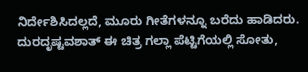ನಿರ್ದೇಶಿಸಿದಲ್ಲದೆ, ಮೂರು ಗೀತೆಗಳನ್ನೂ ಬರೆದು ಹಾಡಿದರು. ದುರದೃಷ್ಟವಶಾತ್ ಈ ಚಿತ್ರ ಗಲ್ಲಾ ಪೆಟ್ಟಿಗೆಯಲ್ಲಿ ಸೋತು,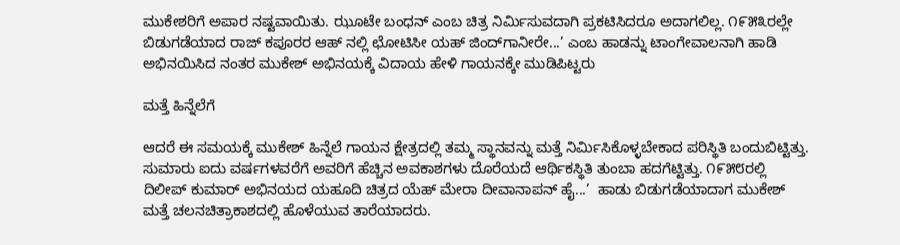ಮುಕೇಶರಿಗೆ ಅಪಾರ ನಷ್ಟವಾಯಿತು. ಝೂಟೇ ಬಂಧನ್ ಎಂಬ ಚಿತ್ರ ನಿರ್ಮಿಸುವದಾಗಿ ಪ್ರಕಟಿಸಿದರೂ ಅದಾಗಲಿಲ್ಲ. ೧೯೫೩ರಲ್ಲೇ ಬಿಡುಗಡೆಯಾದ ರಾಜ್ ಕಪೂರರ ಆಹ್ ನಲ್ಲಿ ಛೋಟಿಸೀ ಯಹ್ ಜಿಂದ್‌ಗಾನೀರೇ...’ ಎಂಬ ಹಾಡನ್ನು ಟಾಂಗೇವಾಲನಾಗಿ ಹಾಡಿ ಅಭಿನಯಿಸಿದ ನಂತರ ಮುಕೇಶ್ ಅಭಿನಯಕ್ಕೆ ವಿದಾಯ ಹೇಳಿ ಗಾಯನಕ್ಕೇ ಮುಡಿಪಿಟ್ಟರು

ಮತ್ತೆ ಹಿನ್ನೆಲೆಗೆ

ಆದರೆ ಈ ಸಮಯಕ್ಕೆ ಮುಕೇಶ್ ಹಿನ್ನೆಲೆ ಗಾಯನ ಕ್ಷೇತ್ರದಲ್ಲಿ ತಮ್ಮ ಸ್ಥಾನವನ್ನು ಮತ್ತೆ ನಿರ್ಮಿಸಿಕೊಳ್ಳಬೇಕಾದ ಪರಿಸ್ಥಿತಿ ಬಂದುಬಿಟ್ಟಿತ್ತು. ಸುಮಾರು ಐದು ವರ್ಷಗಳವರೆಗೆ ಅವರಿಗೆ ಹೆಚ್ಚಿನ ಅವಕಾಶಗಳು ದೊರೆಯದೆ ಆರ್ಥಿಕಸ್ಥಿತಿ ತುಂಬಾ ಹದಗೆಟ್ಟಿತ್ತು. ೧೯೫೮ರಲ್ಲಿ ದಿಲೀಪ್ ಕುಮಾರ್ ಅಭಿನಯದ ಯಹೂದಿ ಚಿತ್ರದ ಯೆಹ್ ಮೇರಾ ದೀವಾನಾಪನ್ ಹೈ...’  ಹಾಡು ಬಿಡುಗಡೆಯಾದಾಗ ಮುಕೇಶ್ ಮತ್ತೆ ಚಲನಚಿತ್ರಾಕಾಶದಲ್ಲಿ ಹೊಳೆಯುವ ತಾರೆಯಾದರು.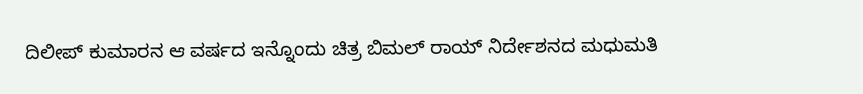ದಿಲೀಪ್ ಕುಮಾರನ ಆ ವರ್ಷದ ಇನ್ನೊಂದು ಚಿತ್ರ ಬಿಮಲ್ ರಾಯ್ ನಿರ್ದೇಶನದ ಮಧುಮತಿ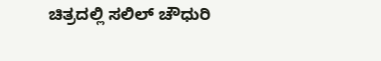ಚಿತ್ರದಲ್ಲಿ ಸಲಿಲ್ ಚೌಧುರಿ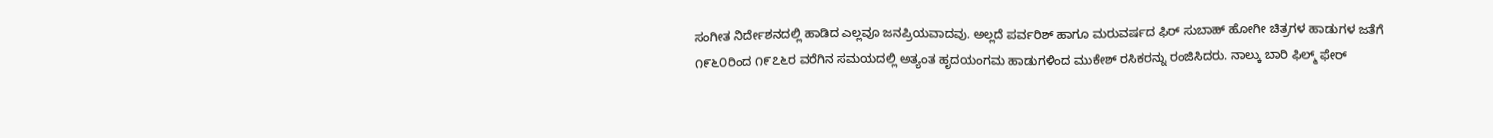ಸಂಗೀತ ನಿರ್ದೇಶನದಲ್ಲಿ ಹಾಡಿದ ಎಲ್ಲವೂ ಜನಪ್ರಿಯವಾದವು. ಅಲ್ಲದೆ ಪರ್ವರಿಶ್ ಹಾಗೂ ಮರುವರ್ಷದ ಫಿರ್ ಸುಬಾಹ್ ಹೋಗೀ ಚಿತ್ರಗಳ ಹಾಡುಗಳ ಜತೆಗೆ ೧೯೬೦ರಿಂದ ೧೯೭೬ರ ವರೆಗಿನ ಸಮಯದಲ್ಲಿ ಅತ್ಯಂತ ಹೃದಯಂಗಮ ಹಾಡುಗಳಿಂದ ಮುಕೇಶ್ ರಸಿಕರನ್ನು ರಂಜಿಸಿದರು. ನಾಲ್ಕು ಬಾರಿ ಫಿಲ್ಮ್ ಫೇರ್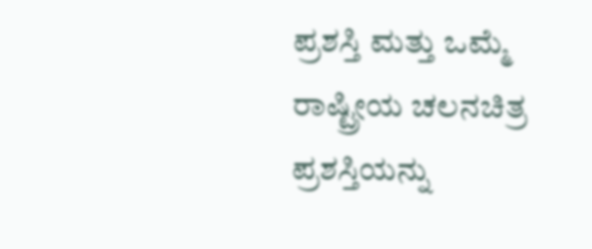ಪ್ರಶಸ್ತಿ ಮತ್ತು ಒಮ್ಮೆ ರಾಷ್ಟ್ರೀಯ ಚಲನಚಿತ್ರ ಪ್ರಶಸ್ತಿಯನ್ನು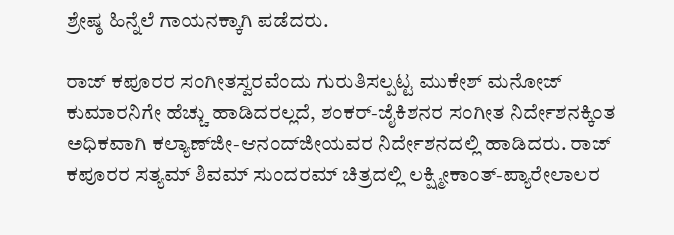ಶ್ರೇಷ್ಠ ಹಿನ್ನೆಲೆ ಗಾಯನಕ್ಕಾಗಿ ಪಡೆದರು.

ರಾಜ್ ಕಪೂರರ ಸಂಗೀತಸ್ವರವೆಂದು ಗುರುತಿಸಲ್ಪಟ್ಟ ಮುಕೇಶ್ ಮನೋಜ್ ಕುಮಾರನಿಗೇ ಹೆಚ್ಚು ಹಾಡಿದರಲ್ಲದೆ, ಶಂಕರ್-ಜೈಕಿಶನರ ಸಂಗೀತ ನಿರ್ದೇಶನಕ್ಕಿಂತ ಅಧಿಕವಾಗಿ ಕಲ್ಯಾಣ್‌ಜೀ-ಆನಂದ್‌ಜೀಯವರ ನಿರ್ದೇಶನದಲ್ಲಿ ಹಾಡಿದರು. ರಾಜ್ ಕಪೂರರ ಸತ್ಯಮ್ ಶಿವಮ್ ಸುಂದರಮ್ ಚಿತ್ರದಲ್ಲಿ ಲಕ್ಷ್ಮೀಕಾಂತ್-ಪ್ಯಾರೇಲಾಲರ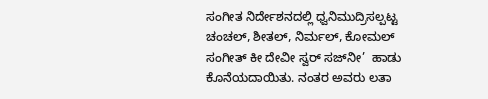ಸಂಗೀತ ನಿರ್ದೇಶನದಲ್ಲಿ ಧ್ವನಿಮುದ್ರಿಸಲ್ಪಟ್ಟ ಚಂಚಲ್, ಶೀತಲ್, ನಿರ್ಮಲ್, ಕೋಮಲ್ ಸಂಗೀತ್ ಕೀ ದೇವೀ ಸ್ವರ್ ಸಜ್‌ನೀ’  ಹಾಡು ಕೊನೆಯದಾಯಿತು. ನಂತರ ಅವರು ಲತಾ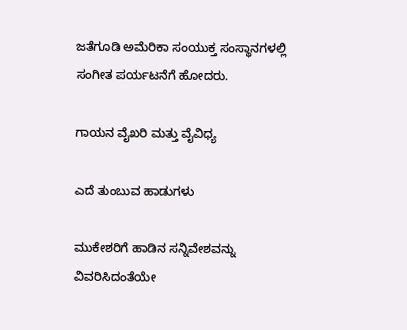ಜತೆಗೂಡಿ ಅಮೆರಿಕಾ ಸಂಯುಕ್ತ ಸಂಸ್ಥಾನಗಳಲ್ಲಿ ಸಂಗೀತ ಪರ್ಯಟನೆಗೆ ಹೋದರು.

ಗಾಯನ ವೈಖರಿ ಮತ್ತು ವೈವಿಧ್ಯ

ಎದೆ ತುಂಬುವ ಹಾಡುಗಳು

ಮುಕೇಶರಿಗೆ ಹಾಡಿನ ಸನ್ನಿವೇಶವನ್ನು ವಿವರಿಸಿದಂತೆಯೇ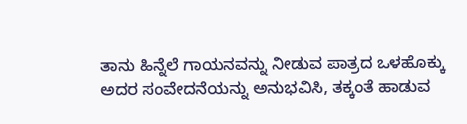ತಾನು ಹಿನ್ನೆಲೆ ಗಾಯನವನ್ನು ನೀಡುವ ಪಾತ್ರದ ಒಳಹೊಕ್ಕು ಅದರ ಸಂವೇದನೆಯನ್ನು ಅನುಭವಿಸಿ, ತಕ್ಕಂತೆ ಹಾಡುವ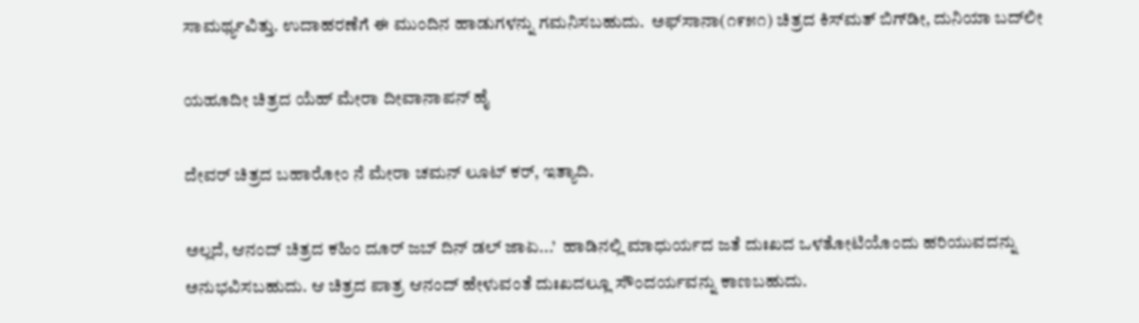ಸಾಮರ್ಥ್ಯವಿತ್ತು. ಉದಾಹರಣೆಗೆ ಈ ಮುಂದಿನ ಹಾಡುಗಳನ್ನು ಗಮನಿಸಬಹುದು.  ಅಫ್‌ಸಾನಾ(೧೯೫೧) ಚಿತ್ರದ ಕಿಸ್‌ಮತ್ ಬಿಗ್‌ಡೀ, ದುನಿಯಾ ಬದ್‌ಲೀ

ಯಹೂದೀ ಚಿತ್ರದ ಯೆಹ್ ಮೇರಾ ದೀವಾನಾಪನ್ ಹೈ

ದೇವರ್ ಚಿತ್ರದ ಬಹಾರೋಂ ನೆ ಮೇರಾ ಚಮನ್ ಲೂಟ್ ಕರ್, ಇತ್ಯಾದಿ.

ಅಲ್ಲದೆ, ಆನಂದ್ ಚಿತ್ರದ ಕಹಿಂ ದೂರ್ ಜಬ್ ದಿನ್ ಡಲ್ ಜಾಏ...’  ಹಾಡಿನಲ್ಲಿ ಮಾಧುರ್ಯದ ಜತೆ ದುಃಖದ ಒಳತೋಟಿಯೊಂದು ಹರಿಯುವದನ್ನು ಅನುಭವಿಸಬಹುದು. ಆ ಚಿತ್ರದ ಪಾತ್ರ ಆನಂದ್ ಹೇಳುವಂತೆ ದುಃಖದಲ್ಲೂ ಸೌಂದರ್ಯವನ್ನು ಕಾಣಬಹುದು.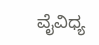ವೈವಿಧ್ಯ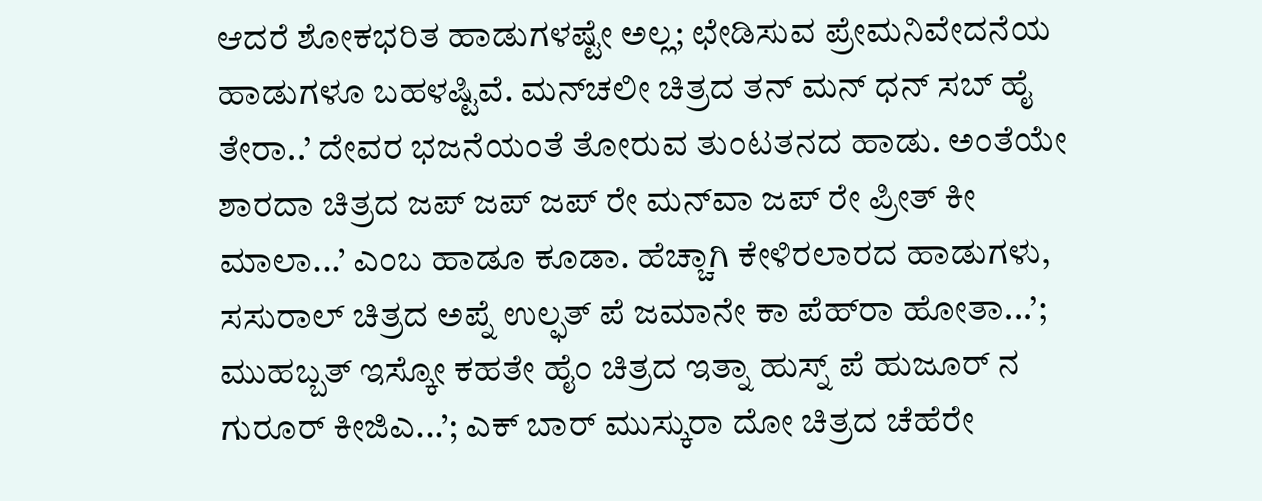ಆದರೆ ಶೋಕಭರಿತ ಹಾಡುಗಳಷ್ಟೇ ಅಲ್ಲ; ಛೇಡಿಸುವ ಪ್ರೇಮನಿವೇದನೆಯ ಹಾಡುಗಳೂ ಬಹಳಷ್ಟಿವೆ. ಮನ್‌ಚಲೀ ಚಿತ್ರದ ತನ್ ಮನ್ ಧನ್ ಸಬ್ ಹೈ ತೇರಾ..’ ದೇವರ ಭಜನೆಯಂತೆ ತೋರುವ ತುಂಟತನದ ಹಾಡು. ಅಂತೆಯೇ ಶಾರದಾ ಚಿತ್ರದ ಜಪ್ ಜಪ್ ಜಪ್ ರೇ ಮನ್‌ವಾ ಜಪ್ ರೇ ಪ್ರೀತ್ ಕೀ ಮಾಲಾ...’ ಎಂಬ ಹಾಡೂ ಕೂಡಾ. ಹೆಚ್ಚಾಗಿ ಕೇಳಿರಲಾರದ ಹಾಡುಗಳು, ಸಸುರಾಲ್ ಚಿತ್ರದ ಅಪ್ನೆ ಉಲ್ಫತ್ ಪೆ ಜಮಾನೇ ಕಾ ಪೆಹ್‌ರಾ ಹೋತಾ...’; ಮುಹಬ್ಬತ್ ಇಸ್ಕೋ ಕಹತೇ ಹೈಂ ಚಿತ್ರದ ಇತ್ನಾ ಹುಸ್ನ್ ಪೆ ಹುಜೂರ್ ನ ಗುರೂರ್ ಕೀಜಿಎ...’; ಎಕ್ ಬಾರ್ ಮುಸ್ಕುರಾ ದೋ ಚಿತ್ರದ ಚೆಹೆರೇ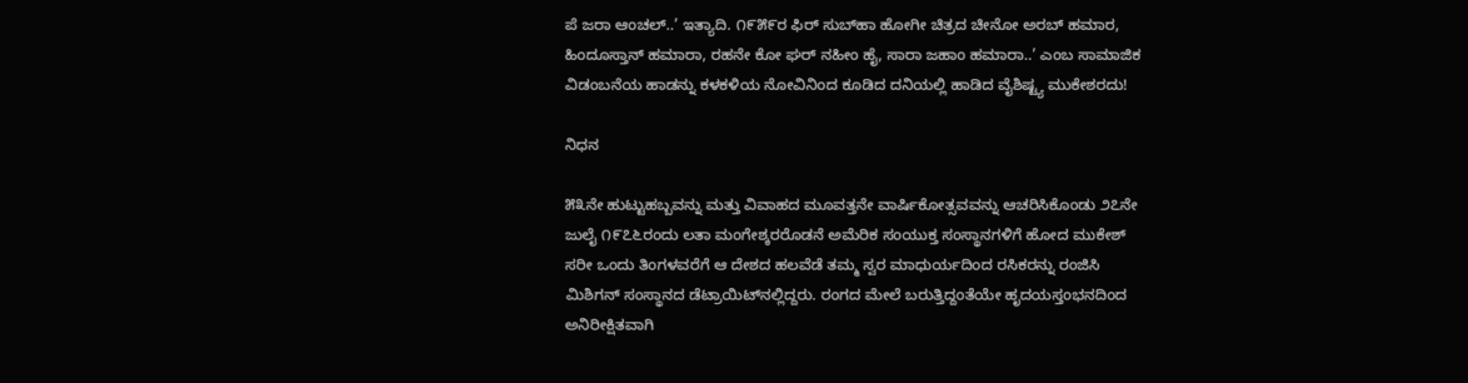ಪೆ ಜರಾ ಆಂಚಲ್..’ ಇತ್ಯಾದಿ. ೧೯೫೯ರ ಫಿರ್ ಸುಬ್‌ಹಾ ಹೋಗೀ ಚಿತ್ರದ ಚೀನೋ ಅರಬ್ ಹಮಾರ, ಹಿಂದೂಸ್ತಾನ್ ಹಮಾರಾ, ರಹನೇ ಕೋ ಘರ್ ನಹೀಂ ಹೈ, ಸಾರಾ ಜಹಾಂ ಹಮಾರಾ..’ ಎಂಬ ಸಾಮಾಜಿಕ ವಿಡಂಬನೆಯ ಹಾಡನ್ನು ಕಳಕಳಿಯ ನೋವಿನಿಂದ ಕೂಡಿದ ದನಿಯಲ್ಲಿ ಹಾಡಿದ ವೈಶಿಷ್ಟ್ಯ ಮುಕೇಶರದು!

ನಿಧನ

೫೩ನೇ ಹುಟ್ಟುಹಬ್ಬವನ್ನು ಮತ್ತು ವಿವಾಹದ ಮೂವತ್ತನೇ ವಾರ್ಷಿಕೋತ್ಸವವನ್ನು ಆಚರಿಸಿಕೊಂಡು ೨೭ನೇ ಜುಲೈ ೧೯೭೬ರಂದು ಲತಾ ಮಂಗೇಶ್ಕರರೊಡನೆ ಅಮೆರಿಕ ಸಂಯುಕ್ತ ಸಂಸ್ಥಾನಗಳಿಗೆ ಹೋದ ಮುಕೇಶ್ ಸರೀ ಒಂದು ತಿಂಗಳವರೆಗೆ ಆ ದೇಶದ ಹಲವೆಡೆ ತಮ್ಮ ಸ್ವರ ಮಾಧುರ್ಯದಿಂದ ರಸಿಕರನ್ನು ರಂಜಿಸಿ ಮಿಶಿಗನ್ ಸಂಸ್ಥಾನದ ಡೆಟ್ರಾಯಿಟ್‌ನಲ್ಲಿದ್ದರು. ರಂಗದ ಮೇಲೆ ಬರುತ್ತಿದ್ದಂತೆಯೇ ಹೃದಯಸ್ತಂಭನದಿಂದ ಅನಿರೀಕ್ಷಿತವಾಗಿ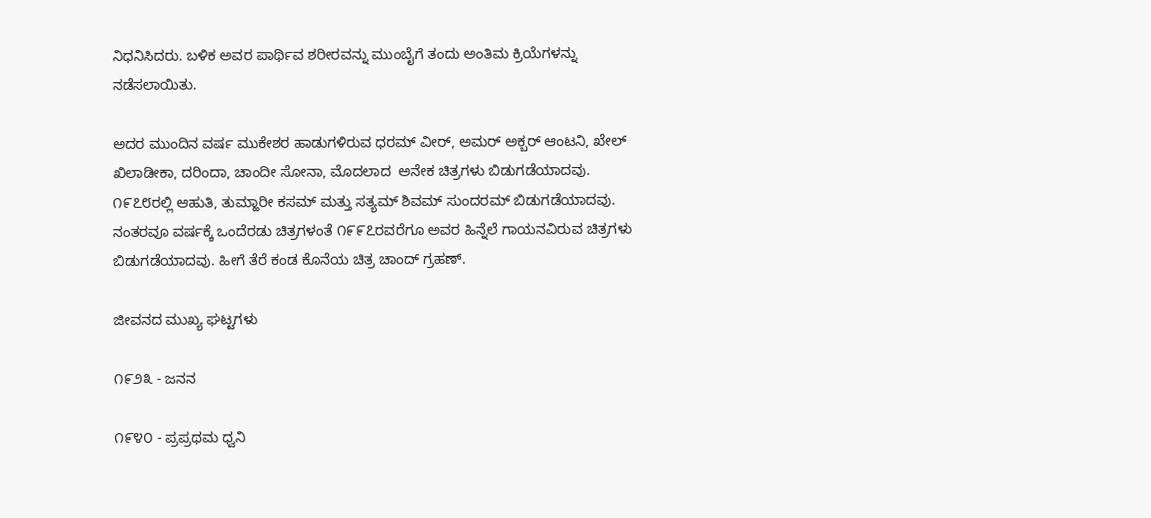ನಿಧನಿಸಿದರು. ಬಳಿಕ ಅವರ ಪಾರ್ಥಿವ ಶರೀರವನ್ನು ಮುಂಬೈಗೆ ತಂದು ಅಂತಿಮ ಕ್ರಿಯೆಗಳನ್ನು ನಡೆಸಲಾಯಿತು.

ಅದರ ಮುಂದಿನ ವರ್ಷ ಮುಕೇಶರ ಹಾಡುಗಳಿರುವ ಧರಮ್ ವೀರ್, ಅಮರ್ ಅಕ್ಬರ್ ಆಂಟನಿ, ಖೇಲ್ ಖಿಲಾಡೀಕಾ, ದರಿಂದಾ, ಚಾಂದೀ ಸೋನಾ, ಮೊದಲಾದ  ಅನೇಕ ಚಿತ್ರಗಳು ಬಿಡುಗಡೆಯಾದವು. ೧೯೭೮ರಲ್ಲಿ ಆಹುತಿ, ತುಮ್ಹಾರೀ ಕಸಮ್ ಮತ್ತು ಸತ್ಯಮ್ ಶಿವಮ್ ಸುಂದರಮ್ ಬಿಡುಗಡೆಯಾದವು. ನಂತರವೂ ವರ್ಷಕ್ಕೆ ಒಂದೆರಡು ಚಿತ್ರಗಳಂತೆ ೧೯೯೭ರವರೆಗೂ ಅವರ ಹಿನ್ನೆಲೆ ಗಾಯನವಿರುವ ಚಿತ್ರಗಳು ಬಿಡುಗಡೆಯಾದವು. ಹೀಗೆ ತೆರೆ ಕಂಡ ಕೊನೆಯ ಚಿತ್ರ ಚಾಂದ್ ಗ್ರಹಣ್.

ಜೀವನದ ಮುಖ್ಯ ಘಟ್ಟಗಳು

೧೯೨೩ - ಜನನ

೧೯೪೦ - ಪ್ರಪ್ರಥಮ ಧ್ವನಿ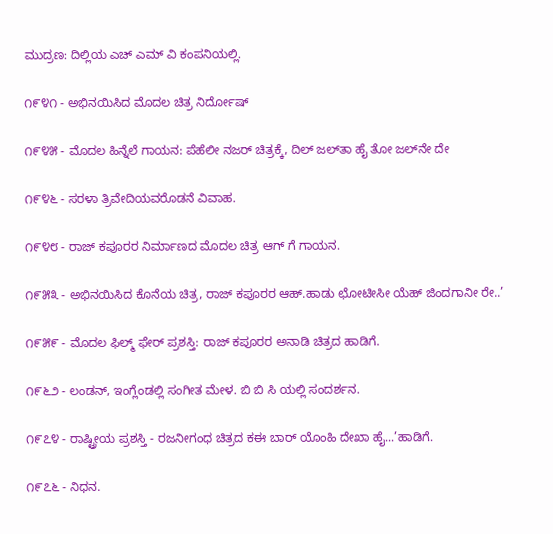ಮುದ್ರಣ: ದಿಲ್ಲಿಯ ಎಚ್ ಎಮ್ ವಿ ಕಂಪನಿಯಲ್ಲಿ.

೧೯೪೧ - ಅಭಿನಯಿಸಿದ ಮೊದಲ ಚಿತ್ರ ನಿರ್ದೋಷ್

೧೯೪೫ - ಮೊದಲ ಹಿನ್ನೆಲೆ ಗಾಯನ: ಪೆಹೆಲೀ ನಜರ್ ಚಿತ್ರಕ್ಕೆ, ದಿಲ್ ಜಲ್‌ತಾ ಹೈ ತೋ ಜಲ್‌ನೇ ದೇ

೧೯೪೬ - ಸರಳಾ ತ್ರಿವೇದಿಯವರೊಡನೆ ವಿವಾಹ.

೧೯೪೮ - ರಾಜ್ ಕಪೂರರ ನಿರ್ಮಾಣದ ಮೊದಲ ಚಿತ್ರ ಆಗ್ ಗೆ ಗಾಯನ.

೧೯೫೩ - ಅಭಿನಯಿಸಿದ ಕೊನೆಯ ಚಿತ್ರ, ರಾಜ್ ಕಪೂರರ ಆಹ್.ಹಾಡು ಛೋಟೀಸೀ ಯೆಹ್ ಜಿಂದಗಾನೀ ರೇ..’

೧೯೫೯ - ಮೊದಲ ಫಿಲ್ಮ್ ಫೇರ್ ಪ್ರಶಸ್ತಿ: ರಾಜ್ ಕಪೂರರ ಅನಾಡಿ ಚಿತ್ರದ ಹಾಡಿಗೆ.

೧೯೬೨ - ಲಂಡನ್, ಇಂಗ್ಲೆಂಡಲ್ಲಿ ಸಂಗೀತ ಮೇಳ. ಬಿ ಬಿ ಸಿ ಯಲ್ಲಿ ಸಂದರ್ಶನ.

೧೯೭೪ - ರಾಷ್ಟ್ರೀಯ ಪ್ರಶಸ್ತಿ - ರಜನೀಗಂಧ ಚಿತ್ರದ ಕಈ ಬಾರ್ ಯೊಂಹಿ ದೇಖಾ ಹೈ...’ಹಾಡಿಗೆ.

೧೯೭೬ - ನಿಧನ.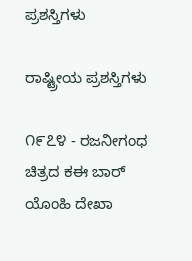ಪ್ರಶಸ್ತಿಗಳು

ರಾಷ್ಟ್ರೀಯ ಪ್ರಶಸ್ತಿಗಳು

೧೯೭೪ - ರಜನೀಗಂಧ ಚಿತ್ರದ ಕಈ ಬಾರ್ ಯೊಂಹಿ ದೇಖಾ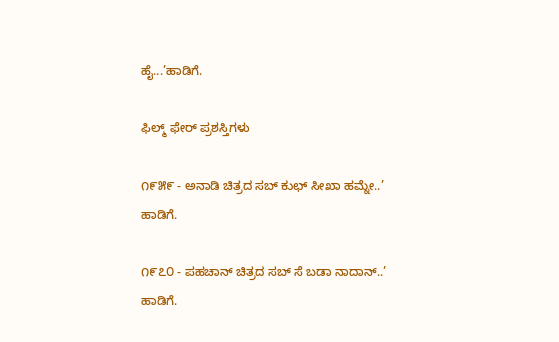ಹೈ...’ಹಾಡಿಗೆ.

ಫಿಲ್ಮ್ ಫೇರ್ ಪ್ರಶಸ್ತಿಗಳು

೧೯೫೯ - ಅನಾಡಿ ಚಿತ್ರದ ಸಬ್ ಕುಛ್ ಸೀಖಾ ಹಮ್ನೇ..’ ಹಾಡಿಗೆ.

೧೯೭೦ - ಪಹಚಾನ್ ಚಿತ್ರದ ಸಬ್ ಸೆ ಬಡಾ ನಾದಾನ್..’ ಹಾಡಿಗೆ.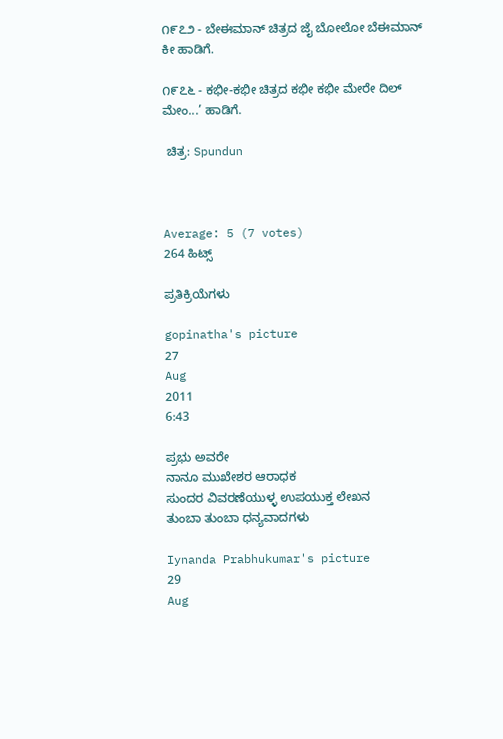೧೯೭೨ - ಬೇಈಮಾನ್ ಚಿತ್ರದ ಜೈ ಬೋಲೋ ಬೆಈಮಾನ್ ಕೀ ಹಾಡಿಗೆ.

೧೯೭೬ - ಕಭೀ-ಕಭೀ ಚಿತ್ರದ ಕಭೀ ಕಭೀ ಮೇರೇ ದಿಲ್ ಮೇಂ...’ ಹಾಡಿಗೆ.

 ಚಿತ್ರ: Spundun



Average: 5 (7 votes)
264 ಹಿಟ್ಸ್

ಪ್ರತಿಕ್ರಿಯೆಗಳು

gopinatha's picture
27
Aug
2011
6:43

ಪ್ರಭು ಅವರೇ
ನಾನೂ ಮುಖೇಶರ ಆರಾಧಕ
ಸುಂದರ ವಿವರಣೆಯುಳ್ಳ ಉಪಯುಕ್ತ ಲೇಖನ
ತುಂಬಾ ತುಂಬಾ ಧನ್ಯವಾದಗಳು

Iynanda Prabhukumar's picture
29
Aug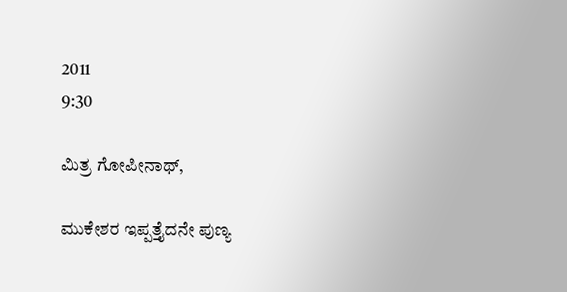2011
9:30

ಮಿತ್ರ ಗೋಪೀನಾಥ್,

ಮುಕೇಶರ ಇಪ್ಪತ್ತೈದನೇ ಪುಣ್ಯ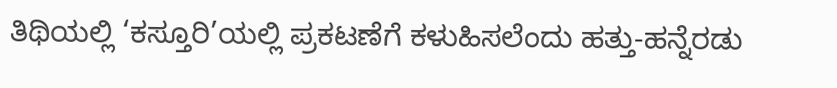ತಿಥಿಯಲ್ಲಿ ‘ಕಸ್ತೂರಿ’ಯಲ್ಲಿ ಪ್ರಕಟಣೆಗೆ ಕಳುಹಿಸಲೆಂದು ಹತ್ತು-ಹನ್ನೆರಡು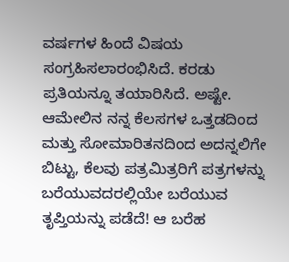ವರ್ಷಗಳ ಹಿಂದೆ ವಿಷಯ ಸಂಗ್ರಹಿಸಲಾರಂಭಿಸಿದೆ. ಕರಡು ಪ್ರತಿಯನ್ನೂ ತಯಾರಿಸಿದೆ. ಅಷ್ಟೇ. ಆಮೇಲಿನ ನನ್ನ ಕೆಲಸಗಳ ಒತ್ತಡದಿಂದ ಮತ್ತು ಸೋಮಾರಿತನದಿಂದ ಅದನ್ನಲಿಗೇ ಬಿಟ್ಟು, ಕೆಲವು ಪತ್ರಮಿತ್ರರಿಗೆ ಪತ್ರಗಳನ್ನು ಬರೆಯುವದರಲ್ಲಿಯೇ ಬರೆಯುವ ತೃಪ್ತಿಯನ್ನು ಪಡೆದೆ! ಆ ಬರೆಹ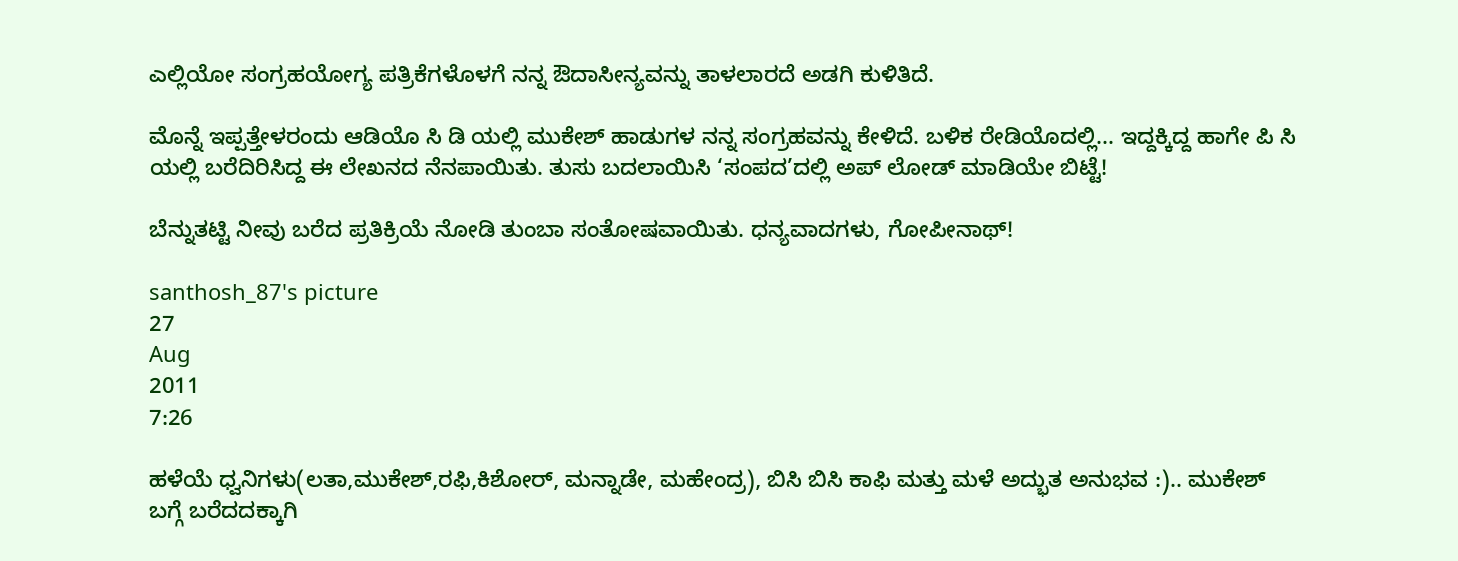ಎಲ್ಲಿಯೋ ಸಂಗ್ರಹಯೋಗ್ಯ ಪತ್ರಿಕೆಗಳೊಳಗೆ ನನ್ನ ಔದಾಸೀನ್ಯವನ್ನು ತಾಳಲಾರದೆ ಅಡಗಿ ಕುಳಿತಿದೆ.

ಮೊನ್ನೆ ಇಪ್ಪತ್ತೇಳರಂದು ಆಡಿಯೊ ಸಿ ಡಿ ಯಲ್ಲಿ ಮುಕೇಶ್ ಹಾಡುಗಳ ನನ್ನ ಸಂಗ್ರಹವನ್ನು ಕೇಳಿದೆ. ಬಳಿಕ ರೇಡಿಯೊದಲ್ಲಿ... ಇದ್ದಕ್ಕಿದ್ದ ಹಾಗೇ ಪಿ ಸಿ ಯಲ್ಲಿ ಬರೆದಿರಿಸಿದ್ದ ಈ ಲೇಖನದ ನೆನಪಾಯಿತು. ತುಸು ಬದಲಾಯಿಸಿ ‘ಸಂಪದ’ದಲ್ಲಿ ಅಪ್ ಲೋಡ್ ಮಾಡಿಯೇ ಬಿಟ್ಟೆ!

ಬೆನ್ನುತಟ್ಟಿ ನೀವು ಬರೆದ ಪ್ರತಿಕ್ರಿಯೆ ನೋಡಿ ತುಂಬಾ ಸಂತೋಷವಾಯಿತು. ಧನ್ಯವಾದಗಳು, ಗೋಪೀನಾಥ್!

santhosh_87's picture
27
Aug
2011
7:26

ಹಳೆಯೆ ಧ್ವನಿಗಳು(ಲತಾ,ಮುಕೇಶ್,ರಫಿ,ಕಿಶೋರ್, ಮನ್ನಾಡೇ, ಮಹೇಂದ್ರ), ಬಿಸಿ ಬಿಸಿ ಕಾಫಿ ಮತ್ತು ಮಳೆ ಅದ್ಭುತ ಅನುಭವ :).. ಮುಕೇಶ್ ಬಗ್ಗೆ ಬರೆದದಕ್ಕಾಗಿ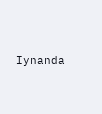Iynanda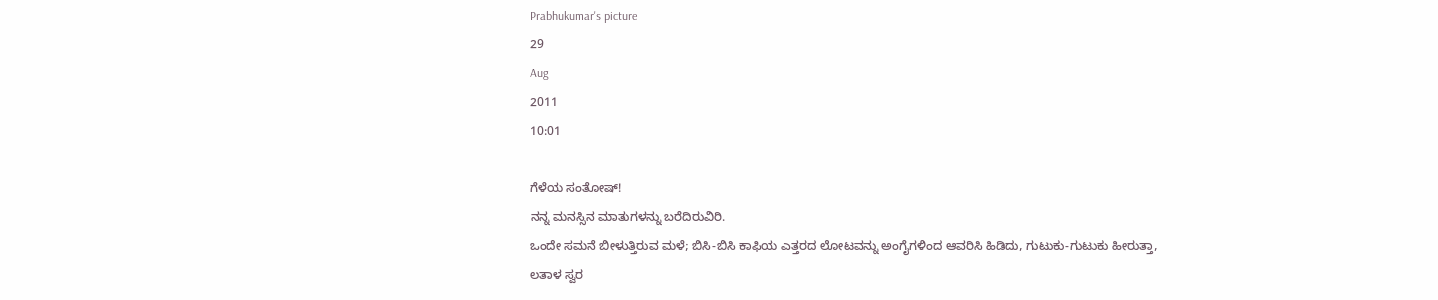Prabhukumar's picture
29
Aug
2011
10:01

ಗೆಳೆಯ ಸಂತೋಷ್!
ನನ್ನ ಮನಸ್ಸಿನ ಮಾತುಗಳನ್ನು ಬರೆದಿರುವಿರಿ.
ಒಂದೇ ಸಮನೆ ಬೀಳುತ್ತಿರುವ ಮಳೆ; ಬಿಸಿ-ಬಿಸಿ ಕಾಫಿಯ ಎತ್ತರದ ಲೋಟವನ್ನು ಅಂಗೈಗಳಿಂದ ಆವರಿಸಿ ಹಿಡಿದು, ಗುಟುಕು-ಗುಟುಕು ಹೀರುತ್ತಾ,
ಲತಾಳ ಸ್ವರ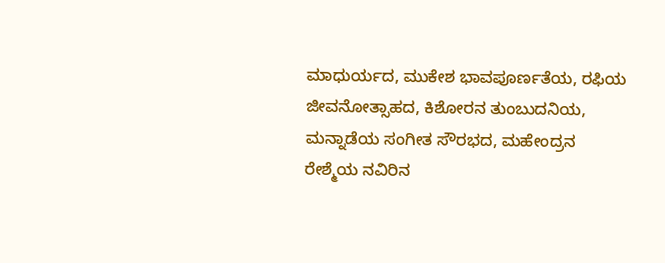ಮಾಧುರ್ಯದ, ಮುಕೇಶ ಭಾವಪೂರ್ಣತೆಯ, ರಫಿಯ ಜೀವನೋತ್ಸಾಹದ, ಕಿಶೋರನ ತುಂಬುದನಿಯ, ಮನ್ನಾಡೆಯ ಸಂಗೀತ ಸೌರಭದ, ಮಹೇಂದ್ರನ ರೇಶ್ಮೆಯ ನವಿರಿನ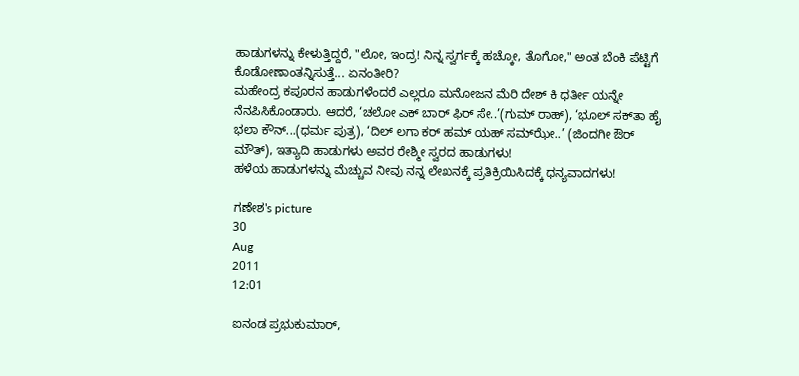ಹಾಡುಗಳನ್ನು ಕೇಳುತ್ತಿದ್ದರೆ, "ಲೋ, ಇಂದ್ರ! ನಿನ್ನ ಸ್ವರ್ಗಕ್ಕೆ ಹಚ್ಕೋ, ತೊಗೋ," ಅಂತ ಬೆಂಕಿ ಪೆಟ್ಟಿಗೆ ಕೊಡೋಣಾಂತನ್ನಿಸುತ್ತೆ... ಏನಂತೀರಿ?
ಮಹೇಂದ್ರ ಕಪೂರನ ಹಾಡುಗಳೆಂದರೆ ಎಲ್ಲರೂ ಮನೋಜನ ಮೆರಿ ದೇಶ್ ಕಿ ಧರ್ತೀ ಯನ್ನೇ ನೆನಪಿಸಿಕೊಂಡಾರು. ಆದರೆ, ‘ಚಲೋ ಎಕ್ ಬಾರ್ ಫಿರ್ ಸೇ..’(ಗುಮ್ ರಾಹ್), ‘ಭೂಲ್ ಸಕ್‍ತಾ ಹೈ ಭಲಾ ಕೌನ್...(ಧರ್ಮ ಪುತ್ರ), ‘ದಿಲ್ ಲಗಾ ಕರ್ ಹಮ್ ಯಹ್ ಸಮ್‍ಝೇ..’ (ಜಿಂದಗೀ ಔರ್ ಮೌತ್), ಇತ್ಯಾದಿ ಹಾಡುಗಳು ಅವರ ರೇಶ್ಮೀ ಸ್ವರದ ಹಾಡುಗಳು!
ಹಳೆಯ ಹಾಡುಗಳನ್ನು ಮೆಚ್ಚುವ ನೀವು ನನ್ನ ಲೇಖನಕ್ಕೆ ಪ್ರತಿಕ್ರಿಯಿಸಿದಕ್ಕೆ ಧನ್ಯವಾದಗಳು!

ಗಣೇಶ's picture
30
Aug
2011
12:01

ಐನಂಡ ಪ್ರಭುಕುಮಾರ್,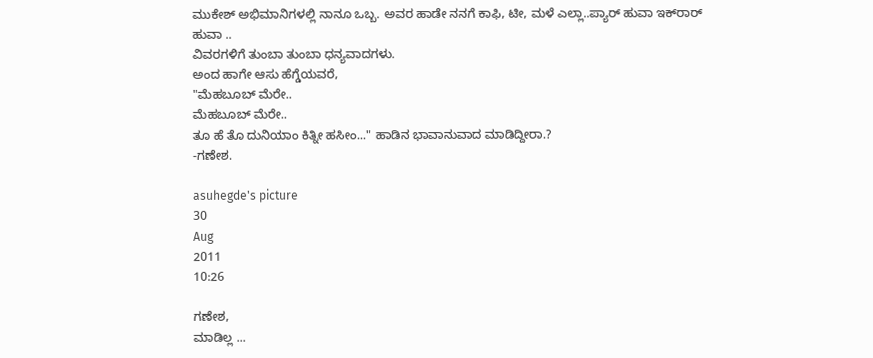ಮುಕೇಶ್ ಅಭಿಮಾನಿಗಳಲ್ಲಿ ನಾನೂ ಒಬ್ಬ. ಅವರ ಹಾಡೇ ನನಗೆ ಕಾಫಿ, ಟೀ, ಮಳೆ ಎಲ್ಲಾ..ಪ್ಯಾರ್ ಹುವಾ ಇಕ್‌ರಾರ್ ಹುವಾ ..
ವಿವರಗಳಿಗೆ ತುಂಬಾ ತುಂಬಾ ಧನ್ಯವಾದಗಳು.
ಅಂದ ಹಾಗೇ ಆಸು ಹೆಗ್ಡೆಯವರೆ,
"ಮೆಹಬೂಬ್ ಮೆರೇ..
ಮೆಹಬೂಬ್ ಮೆರೇ..
ತೂ ಹೆ ತೊ ದುನಿಯಾಂ ಕಿತ್ನೀ ಹಸೀಂ..." ಹಾಡಿನ ಭಾವಾನುವಾದ ಮಾಡಿದ್ದೀರಾ.?
-ಗಣೇಶ.

asuhegde's picture
30
Aug
2011
10:26

ಗಣೇಶ,
ಮಾಡಿಲ್ಲ ...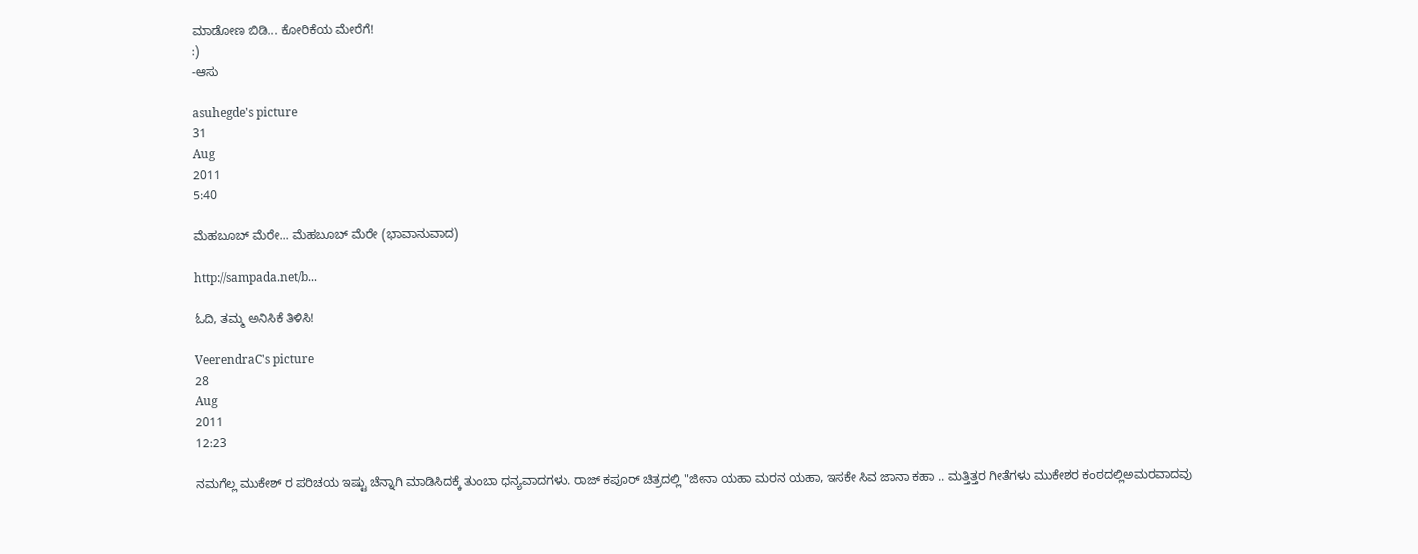ಮಾಡೋಣ ಬಿಡಿ... ಕೋರಿಕೆಯ ಮೇರೆಗೆ!
:)
-ಆಸು

asuhegde's picture
31
Aug
2011
5:40

ಮೆಹಬೂಬ್ ಮೆರೇ... ಮೆಹಬೂಬ್ ಮೆರೇ (ಭಾವಾನುವಾದ)

http://sampada.net/b...

ಓದಿ, ತಮ್ಮ ಅನಿಸಿಕೆ ತಿಳಿಸಿ!

VeerendraC's picture
28
Aug
2011
12:23

ನಮಗೆಲ್ಲ ಮುಕೇಶ್ ರ ಪರಿಚಯ ಇಷ್ಟು ಚೆನ್ನಾಗಿ ಮಾಡಿಸಿದಕ್ಕೆ ತುಂಬಾ ಧನ್ಯವಾದಗಳು. ರಾಜ್ ಕಪೂರ್ ಚಿತ್ರದಲ್ಲಿ "ಜೀನಾ ಯಹಾ ಮರನ ಯಹಾ, ಇಸಕೇ ಸಿವ ಜಾನಾ ಕಹಾ .. ಮತ್ತಿತ್ತರ ಗೀತೆಗಳು ಮುಕೇಶರ ಕಂಠದಲ್ಲಿಅಮರವಾದವು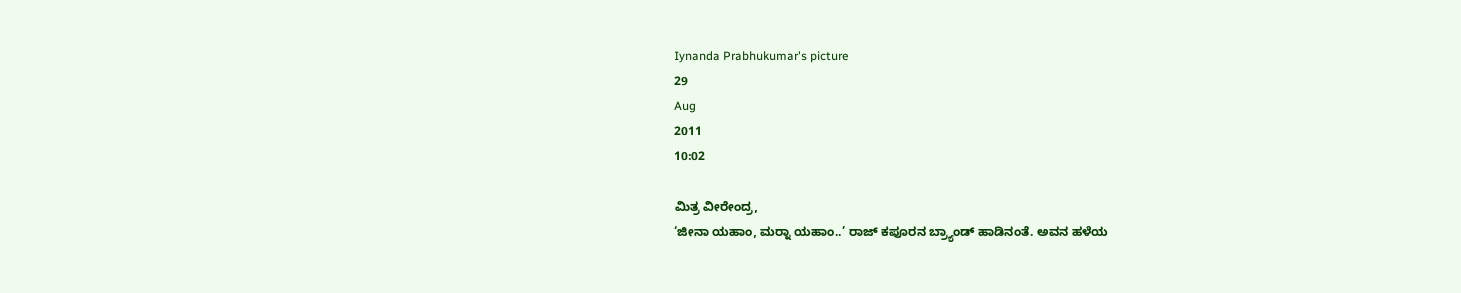Iynanda Prabhukumar's picture
29
Aug
2011
10:02

ಮಿತ್ರ ವೀರೇಂದ್ರ,
‘ಜೀನಾ ಯಹಾಂ, ಮರ‍್ನಾ ಯಹಾಂ..’ ರಾಜ್ ಕಪೂರನ ಬ್ರ್ಯಾಂಡ್ ಹಾಡಿನಂತೆ. ಅವನ ಹಳೆಯ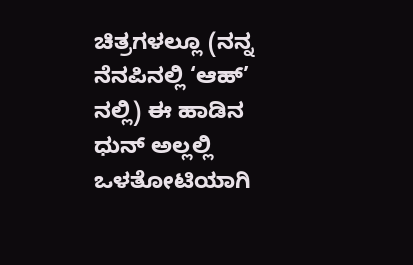ಚಿತ್ರಗಳಲ್ಲೂ (ನನ್ನ ನೆನಪಿನಲ್ಲಿ ‘ಆಹ್’ ನಲ್ಲಿ) ಈ ಹಾಡಿನ ಧುನ್ ಅಲ್ಲಲ್ಲಿ ಒಳತೋಟಿಯಾಗಿ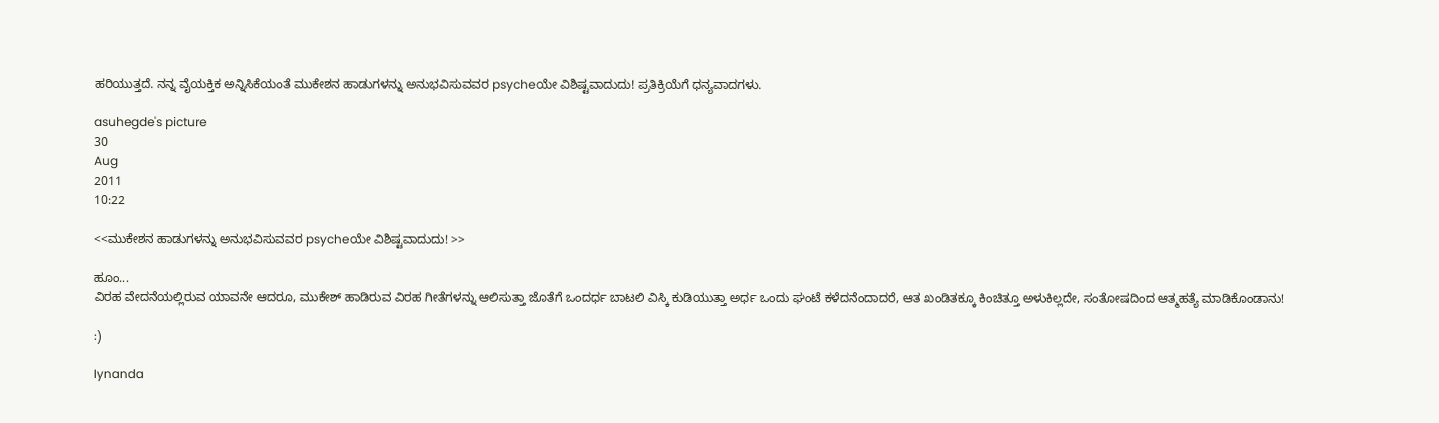ಹರಿಯುತ್ತದೆ. ನನ್ನ ವೈಯಕ್ತಿಕ ಅನ್ನಿಸಿಕೆಯಂತೆ ಮುಕೇಶನ ಹಾಡುಗಳನ್ನು ಅನುಭವಿಸುವವರ psycheಯೇ ವಿಶಿಷ್ಟವಾದುದು! ಪ್ರತಿಕ್ರಿಯೆಗೆ ಧನ್ಯವಾದಗಳು.

asuhegde's picture
30
Aug
2011
10:22

<<ಮುಕೇಶನ ಹಾಡುಗಳನ್ನು ಅನುಭವಿಸುವವರ psycheಯೇ ವಿಶಿಷ್ಟವಾದುದು! >>

ಹೂಂ...
ವಿರಹ ವೇದನೆಯಲ್ಲಿರುವ ಯಾವನೇ ಆದರೂ, ಮುಕೇಶ್ ಹಾಡಿರುವ ವಿರಹ ಗೀತೆಗಳನ್ನು ಆಲಿಸುತ್ತಾ ಜೊತೆಗೆ ಒಂದರ್ಧ ಬಾಟಲಿ ವಿಸ್ಕಿ ಕುಡಿಯುತ್ತಾ ಅರ್ಧ ಒಂದು ಘಂಟೆ ಕಳೆದನೆಂದಾದರೆ, ಆತ ಖಂಡಿತಕ್ಕೂ ಕಿಂಚಿತ್ತೂ ಅಳುಕಿಲ್ಲದೇ, ಸಂತೋಷದಿಂದ ಆತ್ಮಹತ್ಯೆ ಮಾಡಿಕೊಂಡಾನು!

:)

Iynanda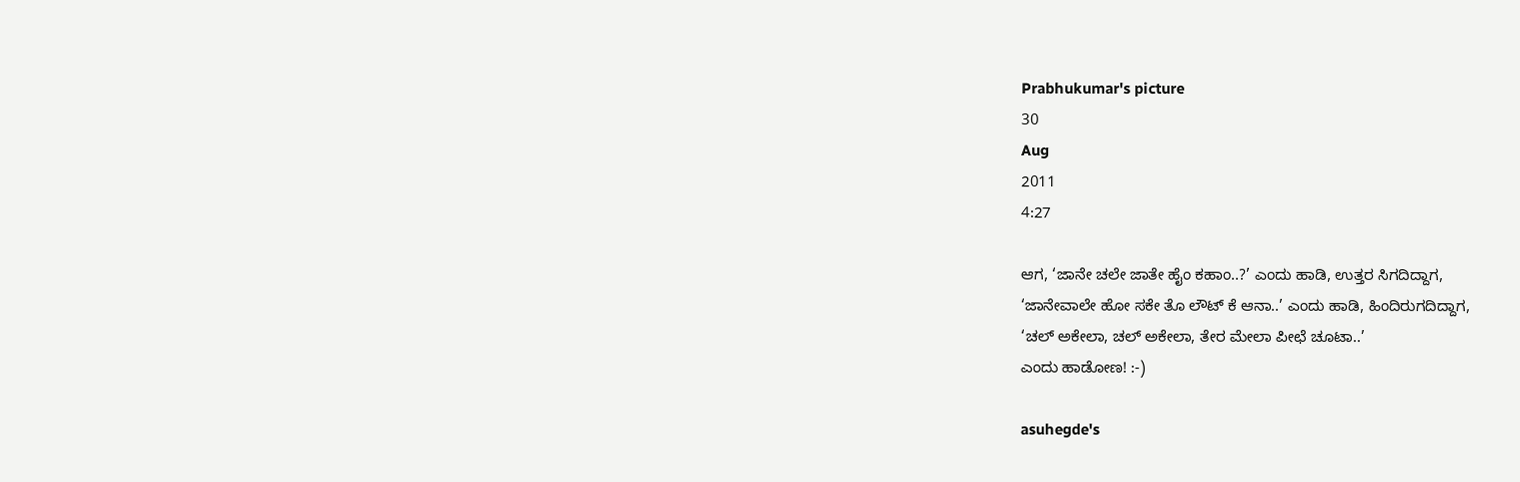Prabhukumar's picture
30
Aug
2011
4:27

ಆಗ, ‘ಜಾನೇ ಚಲೇ ಜಾತೇ ಹೈಂ ಕಹಾಂ..?’ ಎಂದು ಹಾಡಿ, ಉತ್ತರ ಸಿಗದಿದ್ದಾಗ,
‘ಜಾನೇವಾಲೇ ಹೋ ಸಕೇ ತೊ ಲೌಟ್ ಕೆ ಆನಾ..’ ಎಂದು ಹಾಡಿ, ಹಿಂದಿರುಗದಿದ್ದಾಗ,
‘ಚಲ್ ಅಕೇಲಾ, ಚಲ್ ಅಕೇಲಾ, ತೇರ ಮೇಲಾ ಪೀಛೆ ಚೂಟಾ..’
ಎಂದು ಹಾಡೋಣ! :-)

asuhegde's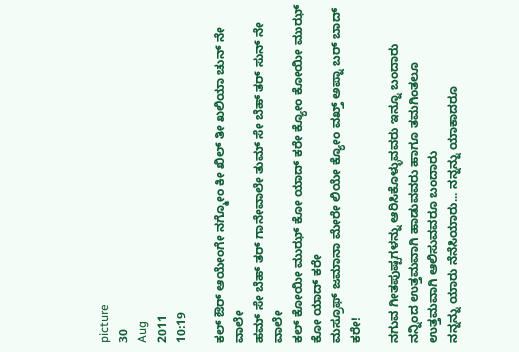picture
30
Aug
2011
10:19

ಕಲ್ ಔರ್ ಆಯೇಂಗೇ ನಗ್ಮೋಂ ಕೀ ಖಿಲ್ ತೀ ಖಲಿಯಾ ಚುನ್ ನೇ ವಾಲೇ
ಹಮ್ ಸೇ ಬೆಹ್ ತರ್ ಗಾನೇವಾಲೇ ತುಮ್ ಸೇ ಬೆಹ್ ತರ್ ಸುನ್ ನೇ ವಾಲೇ
ಕಲ್ ಕೋಯೀ ಮುಝ್ ಕೋ ಯಾದ್ ಕರೇ ಕ್ಯೋಂ ಕೋಯೀ ಮುಝ್ ಕೋ ಯಾದ್ ಕರೇ
ಮಸ್ರೂಫ್ ಜಮಾನಾ ಮೇರೇ ಲಿಯೇ ಕ್ಯೋಂ ವಖ್ತ್ ಅಪ್ನಾ ಬರ್ ಬಾದ್ ಕರೇ!

ನಗುವ ಗೀತಪುಷ್ಪಗಳನ್ನು ಆರಿಸಿಕೊಳ್ಳುವವರು ಇನ್ನೂ ಬಂದಾರು
ನನ್ನಿಂದ ಉತ್ತಮವಾಗಿ ಹಾಡುವವರು ಹಾಗೂ ತಮಗಿಂತಲೂ ಉತ್ತಮವಾಗಿ ಆಲಿಸುವವರೂ ಬಂದಾರು
ನನ್ನನ್ನು ಯಾರು ನೆನೆಸಿಯಾರು... ನನ್ನನ್ನು ಯಾಕಾದರೂ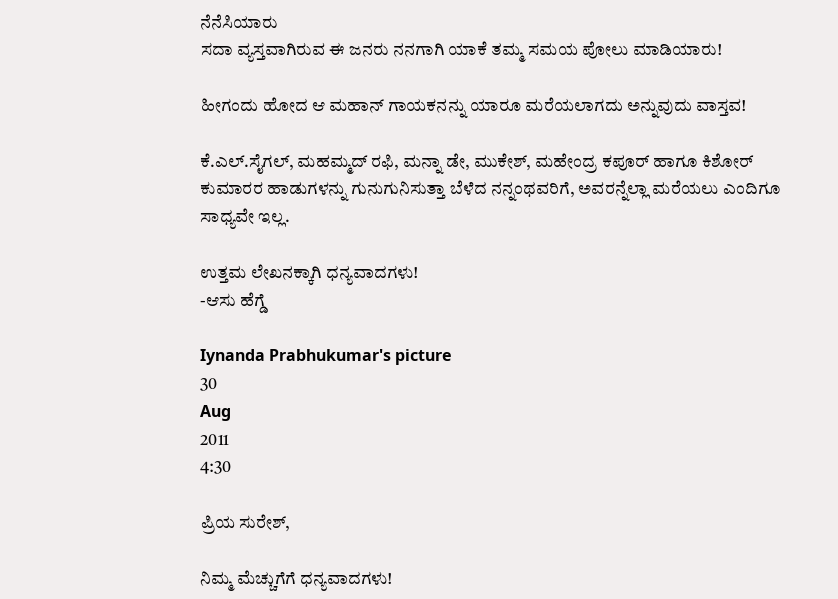ನೆನೆಸಿಯಾರು
ಸದಾ ವ್ಯಸ್ತವಾಗಿರುವ ಈ ಜನರು ನನಗಾಗಿ ಯಾಕೆ ತಮ್ಮ ಸಮಯ ಪೋಲು ಮಾಡಿಯಾರು!

ಹೀಗಂದು ಹೋದ ಆ ಮಹಾನ್ ಗಾಯಕನನ್ನು ಯಾರೂ ಮರೆಯಲಾಗದು ಅನ್ನುವುದು ವಾಸ್ತವ!

ಕೆ.ಎಲ್.ಸೈಗಲ್, ಮಹಮ್ಮದ್ ರಫಿ, ಮನ್ನಾ ಡೇ, ಮುಕೇಶ್, ಮಹೇಂದ್ರ ಕಪೂರ್ ಹಾಗೂ ಕಿಶೋರ್ ಕುಮಾರರ ಹಾಡುಗಳನ್ನು ಗುನುಗುನಿಸುತ್ತಾ ಬೆಳೆದ ನನ್ನಂಥವರಿಗೆ, ಅವರನ್ನೆಲ್ಲಾ ಮರೆಯಲು ಎಂದಿಗೂ ಸಾಧ್ಯವೇ ಇಲ್ಲ.

ಉತ್ತಮ ಲೇಖನಕ್ಕಾಗಿ ಧನ್ಯವಾದಗಳು!
-ಆಸು ಹೆಗ್ಡೆ

Iynanda Prabhukumar's picture
30
Aug
2011
4:30

ಪ್ರಿಯ ಸುರೇಶ್,

ನಿಮ್ಮ ಮೆಚ್ಚುಗೆಗೆ ಧನ್ಯವಾದಗಳು!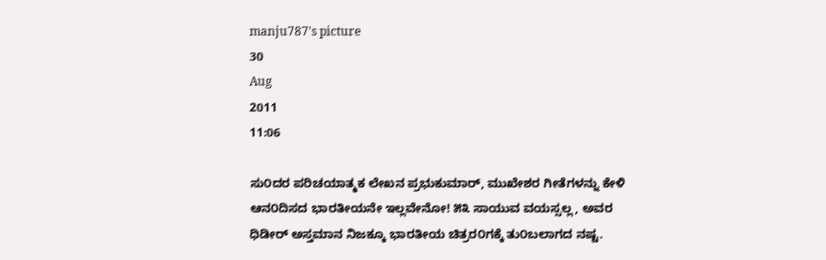manju787's picture
30
Aug
2011
11:06

ಸು೦ದರ ಪರಿಚಯಾತ್ಮಕ ಲೇಖನ ಪ್ರಭುಕುಮಾರ್, ಮುಖೇಶರ ಗೀತೆಗಳನ್ನು ಕೇಳಿ ಆನ೦ದಿಸದ ಭಾರತೀಯನೇ ಇಲ್ಲವೇನೋ! ೫೩ ಸಾಯುವ ವಯಸ್ಸಲ್ಲ, ಅವರ ಧಿಡೀರ್ ಅಸ್ತಮಾನ ನಿಜಕ್ಕೂ ಭಾರತೀಯ ಚಿತ್ರರ೦ಗಕ್ಕೆ ತು೦ಬಲಾಗದ ನಷ್ಟ.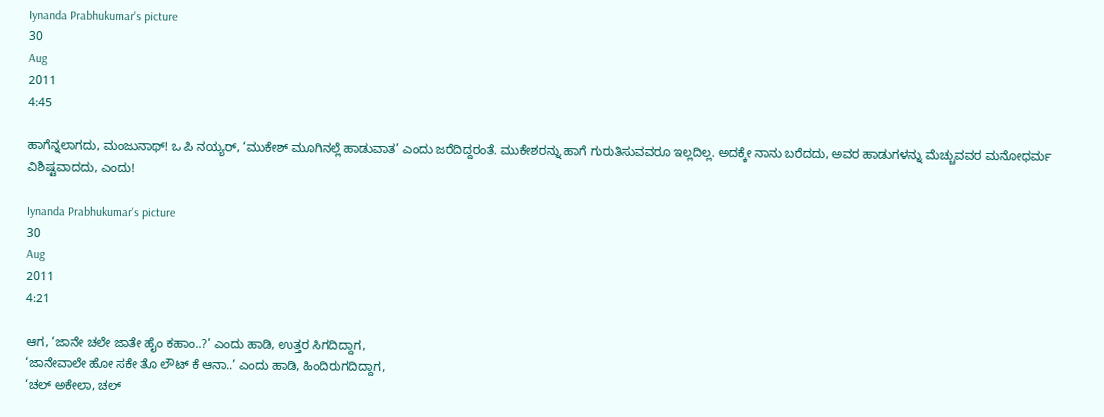Iynanda Prabhukumar's picture
30
Aug
2011
4:45

ಹಾಗೆನ್ನಲಾಗದು, ಮಂಜುನಾಥ್! ಒ ಪಿ ನಯ್ಯರ್, ‘ಮುಕೇಶ್ ಮೂಗಿನಲ್ಲೆ ಹಾಡುವಾತ’ ಎಂದು ಜರೆದಿದ್ದರಂತೆ. ಮುಕೇಶರನ್ನು ಹಾಗೆ ಗುರುತಿಸುವವರೂ ಇಲ್ಲದಿಲ್ಲ. ಅದಕ್ಕೇ ನಾನು ಬರೆದದು, ಅವರ ಹಾಡುಗಳನ್ನು ಮೆಚ್ಚುವವರ ಮನೋಧರ್ಮ ವಿಶಿಷ್ಟವಾದದು, ಎಂದು!

Iynanda Prabhukumar's picture
30
Aug
2011
4:21

ಆಗ, ‘ಜಾನೇ ಚಲೇ ಜಾತೇ ಹೈಂ ಕಹಾಂ..?’ ಎಂದು ಹಾಡಿ, ಉತ್ತರ ಸಿಗದಿದ್ದಾಗ,
‘ಜಾನೇವಾಲೇ ಹೋ ಸಕೇ ತೊ ಲೌಟ್ ಕೆ ಆನಾ..’ ಎಂದು ಹಾಡಿ, ಹಿಂದಿರುಗದಿದ್ದಾಗ,
‘ಚಲ್ ಅಕೇಲಾ, ಚಲ್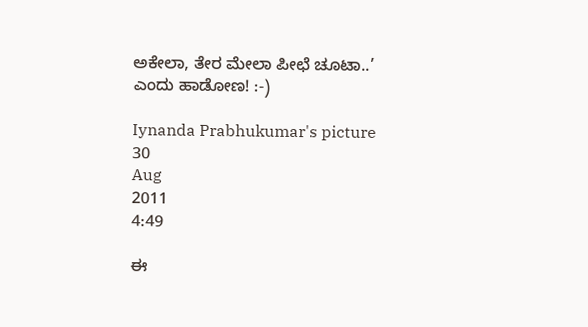ಅಕೇಲಾ, ತೇರ ಮೇಲಾ ಪೀಛೆ ಚೂಟಾ..’
ಎಂದು ಹಾಡೋಣ! :-)

Iynanda Prabhukumar's picture
30
Aug
2011
4:49

ಈ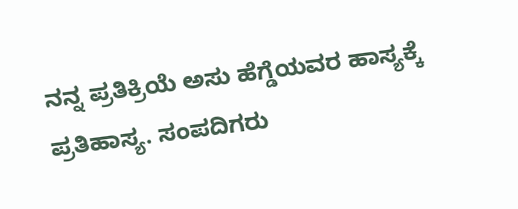ನನ್ನ ಪ್ರತಿಕ್ರಿಯೆ ಅಸು ಹೆಗ್ಡೆಯವರ ಹಾಸ್ಯಕ್ಕೆ ಪ್ರತಿಹಾಸ್ಯ. ಸಂಪದಿಗರು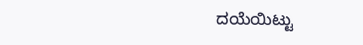ದಯೆಯಿಟ್ಟು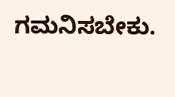ಗಮನಿಸಬೇಕು.